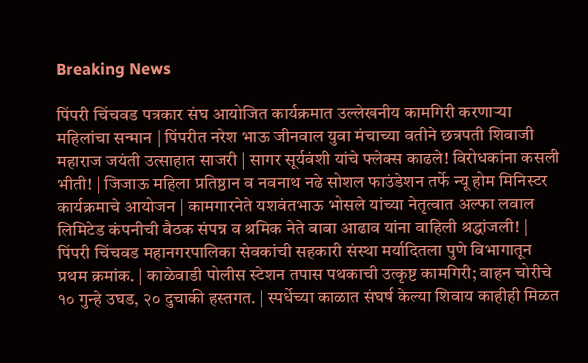Breaking News

पिंपरी चिंचवड पत्रकार संघ आयोजित कार्यक्रमात उल्लेखनीय कामगिरी करणाऱ्या महिलांचा सन्मान | पिंपरीत नरेश भाऊ जीनवाल युवा मंचाच्या वतीने छत्रपती शिवाजी महाराज जयंती उत्साहात साजरी | सागर सूर्यवंशी यांचे फ्लेक्स काढले! विरोधकांना कसली भीती! | जिजाऊ महिला प्रतिष्ठान व नवनाथ नढे सोशल फाउंडेशन तर्फे न्यू होम मिनिस्टर कार्यक्रमाचे आयोजन | कामगारनेते यशवंतभाऊ भोसले यांच्या नेतृत्वात अल्फा लवाल लिमिटेड कंपनीची बैठक संपन्न व श्रमिक नेते बाबा आढाव यांना वाहिली श्रद्धांजली! | पिंपरी चिंचवड महानगरपालिका सेवकांची सहकारी संस्था मर्यादितला पुणे विभागातून प्रथम क्रमांक. | काळेवाडी पोलीस स्टेशन तपास पथकाची उत्कृष्ट कामगिरी; वाहन चोरीचे १० गुन्हे उघड, २० दुचाकी हस्तगत. | स्पर्धेच्या काळात संघर्ष केल्या शिवाय काहीही मिळत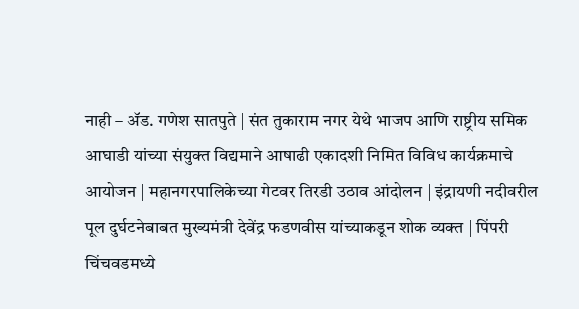नाही – ॲड. गणेश सातपुते | संत तुकाराम नगर येथे भाजप आणि राष्ट्रीय समिक आघाडी यांच्या संयुक्त विद्यमाने आषाढी एकादशी निमित विविध कार्यक्रमाचे आयोजन | महानगरपालिकेच्या गेटवर तिरडी उठाव आंदोलन | इंद्रायणी नदीवरील पूल दुर्घटनेबाबत मुख्यमंत्री देवेंद्र फडणवीस यांच्याकडून शोक व्यक्त | पिंपरी चिंचवडमध्ये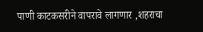पाणी काटकसरीने वापरावे लागणार ,शहराचा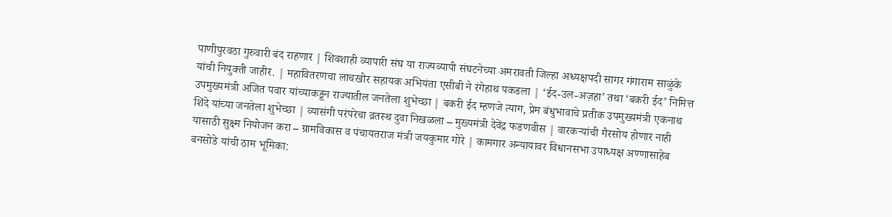पाणीपुरवठा गुरुवारी बंद राहणार | शिवशाही व्यापारी संघ या राज्यव्यापी संघटनेच्या अमरावती जिल्हा अध्यक्षपदी सागर गंगाराम साळुंके यांची नियुक्ती जाहीर. | महावितरणचा लाचखोर सहायक अभियंता एसीबी ने रंगेहाथ पकडला | ‘ईद-उल-अज़हा’ तथा ‘बकरी ईद’ निमित्त उपमुख्यमंत्री अजित पवार यांच्याकडून राज्यातील जनतेला शुभेच्छा | बकरी ईद म्हणजे त्याग, प्रेम बंधुभावाचे प्रतीक उपमुख्यमंत्री एकनाथ शिंदे यांच्या जनतेला शुभेच्छा | व्यासंगी परंपरेचा व्रतस्थ दुवा निखळला – मुख्यमंत्री देवेंद्र फडणवीस | वारकऱ्यांची गैरसोय होणार नाही यासाठी सुक्ष्म नियोजन करा – ग्रामविकास व पंचायतराज मंत्री जयकुमार गोरे | कामगार अन्यायावर विधानसभा उपाध्यक्ष अण्णासाहेब बनसोडे यांची ठाम भूमिका: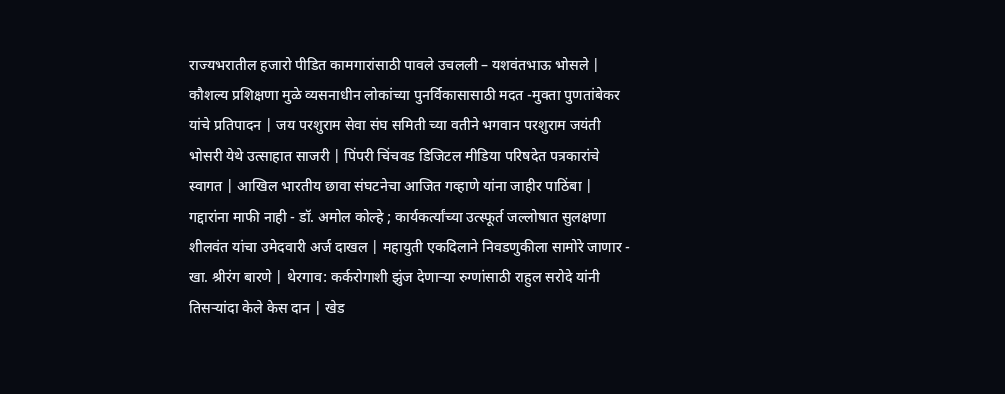राज्यभरातील हजारो पीडित कामगारांसाठी पावले उचलली – यशवंतभाऊ भोसले | कौशल्य प्रशिक्षणा मुळे व्यसनाधीन लोकांच्या पुनर्विकासासाठी मदत -मुक्ता पुणतांबेकर यांचे प्रतिपादन | जय परशुराम सेवा संघ समिती च्या वतीने भगवान परशुराम जयंती भोसरी येथे उत्साहात साजरी | पिंपरी चिंचवड डिजिटल मीडिया परिषदेत पत्रकारांचे स्वागत | आखिल भारतीय छावा संघटनेचा आजित गव्हाणे यांना जाहीर पाठिंबा | गद्दारांना माफी नाही - डॉ. अमोल कोल्हे ; कार्यकर्त्यांच्या उत्स्फूर्त जल्लोषात सुलक्षणा शीलवंत यांचा उमेदवारी अर्ज दाखल | महायुती एकदिलाने निवडणुकीला सामोरे जाणार - खा. श्रीरंग बारणे | थेरगाव: कर्करोगाशी झुंज देणाऱ्या रुग्णांसाठी राहुल सरोदे यांनी तिसऱ्यांदा केले केस दान | खेड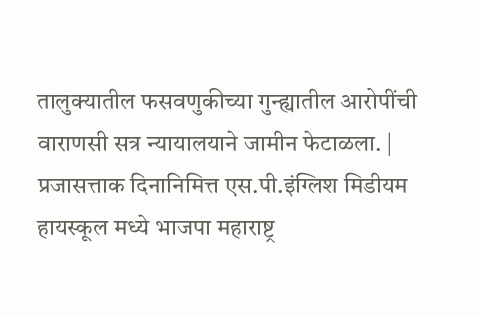तालुक्यातील फसवणुकीच्या गुन्ह्यातील आरोपींची वाराणसी सत्र न्यायालयाने जामीन फेटाळला. | प्रजासत्ताक दिनानिमित्त एस.पी.इंग्लिश मिडीयम हायस्कूल मध्ये भाजपा महाराष्ट्र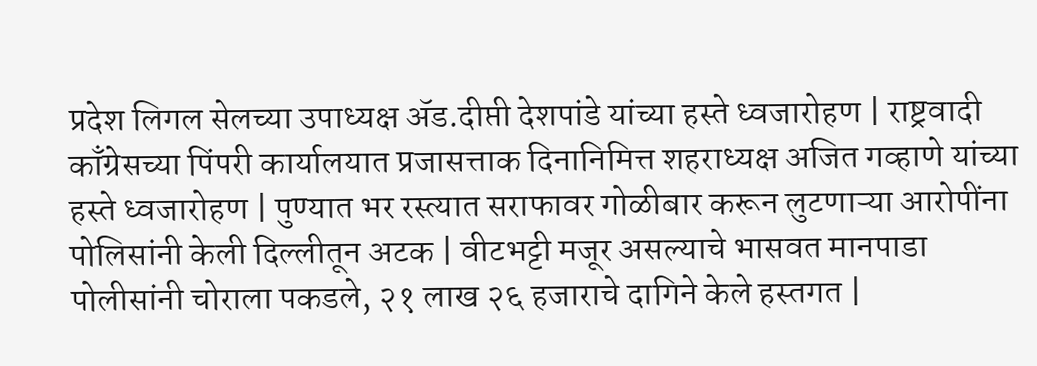प्रदेश लिगल सेलच्या उपाध्यक्ष ॲड.दीप्ती देशपांडे यांच्या हस्ते ध्वजारोहण | राष्ट्रवादी काँग्रेसच्या पिंपरी कार्यालयात प्रजासत्ताक दिनानिमित्त शहराध्यक्ष अजित गव्हाणे यांच्या हस्ते ध्वजारोहण | पुण्यात भर रस्त्यात सराफावर गोळीबार करून लुटणाऱ्या आरोपींना पोलिसांनी केली दिल्लीतून अटक | वीटभट्टी मजूर असल्याचे भासवत मानपाडा पोलीसांनी चोराला पकडले, २१ लाख २६ हजाराचे दागिने केले हस्तगत |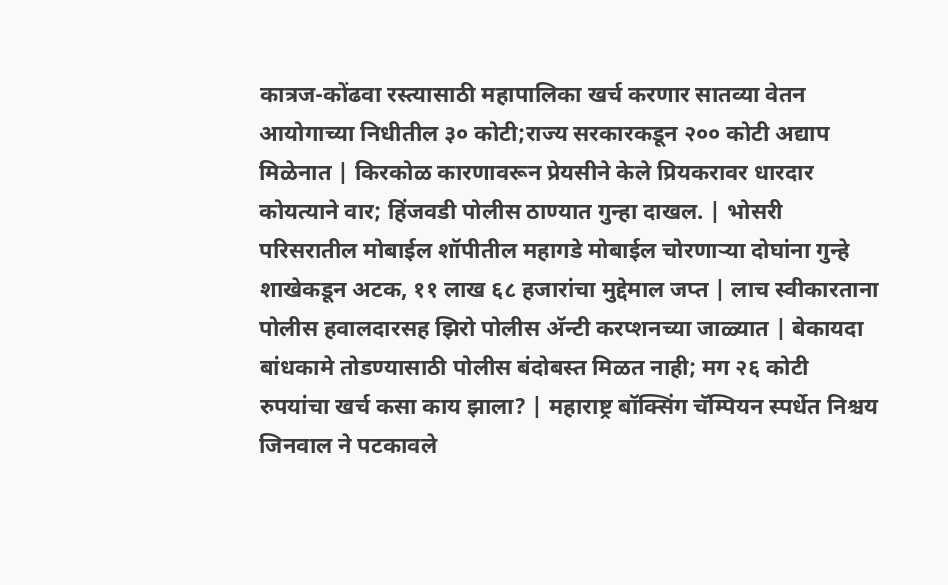कात्रज-कोंढवा रस्त्यासाठी महापालिका खर्च करणार सातव्या वेतन आयोगाच्या निधीतील ३० कोटी;राज्य सरकारकडून २०० कोटी अद्याप मिळेनात | किरकोळ कारणावरून प्रेयसीने केले प्रियकरावर धारदार कोयत्याने वार; हिंजवडी पोलीस ठाण्यात गुन्हा दाखल. | भोसरी परिसरातील मोबाईल शॉपीतील महागडे मोबाईल चोरणाऱ्या दोघांना गुन्हे शाखेकडून अटक, ११ लाख ६८ हजारांचा मुद्देमाल जप्त | लाच स्वीकारताना पोलीस हवालदारसह झिरो पोलीस अ‍ॅन्टी करप्शनच्या जाळ्यात | बेकायदा बांधकामे तोडण्यासाठी पोलीस बंदोबस्त मिळत नाही; मग २६ कोटी रुपयांचा खर्च कसा काय झाला? | महाराष्ट्र बॉक्सिंग चॅम्पियन स्पर्धेत निश्चय जिनवाल ने पटकावले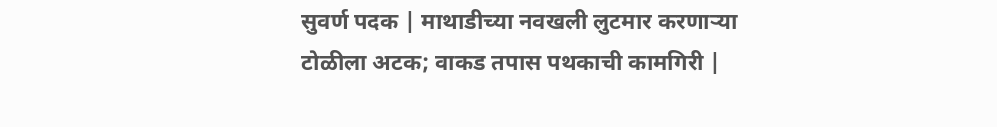सुवर्ण पदक | माथाडीच्या नवखली लुटमार करणाऱ्या टोळीला अटक; वाकड तपास पथकाची कामगिरी |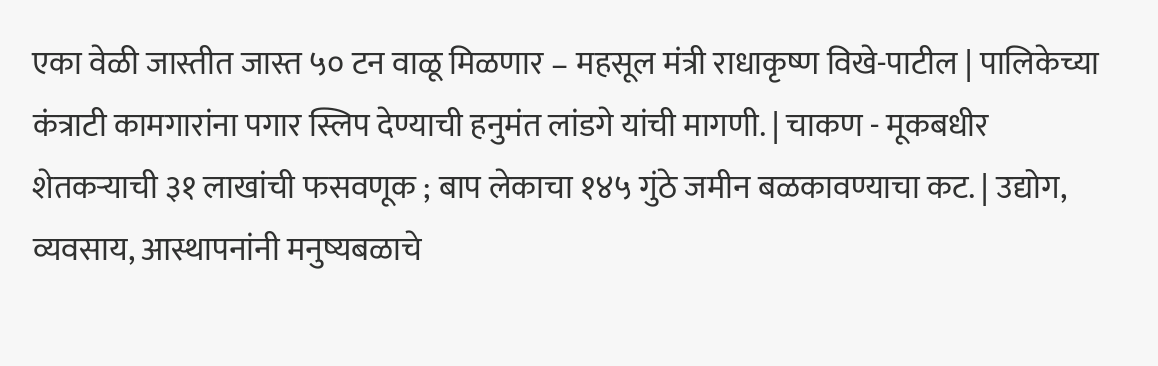एका वेळी जास्तीत जास्त ५० टन वाळू मिळणार – महसूल मंत्री राधाकृष्ण विखे-पाटील | पालिकेच्या कंत्राटी कामगारांना पगार स्लिप देण्याची हनुमंत लांडगे यांची मागणी. | चाकण - मूकबधीर शेतकऱ्याची ३१ लाखांची फसवणूक ; बाप लेकाचा १४५ गुंठे जमीन बळकावण्याचा कट. | उद्योग, व्यवसाय, आस्थापनांनी मनुष्यबळाचे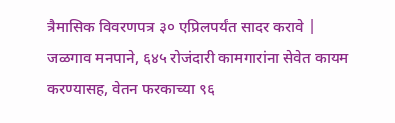त्रैमासिक विवरणपत्र ३० एप्रिलपर्यंत सादर करावे | जळगाव मनपाने, ६४५ रोजंदारी कामगारांना सेवेत कायम करण्यासह, वेतन फरकाच्या ९६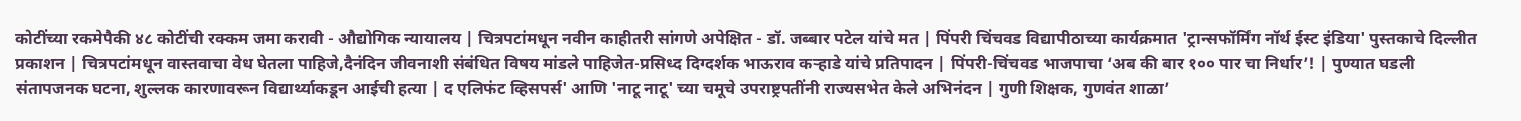कोटींच्या रकमेपैकी ४८ कोटींची रक्कम जमा करावी - औद्योगिक न्यायालय | चित्रपटांमधून नवीन काहीतरी सांगणे अपेक्षित - डॉ. जब्बार पटेल यांचे मत | पिंपरी चिंचवड विद्यापीठाच्या कार्यक्रमात 'ट्रान्सफॉर्मिंग नॉर्थ ईस्ट इंडिया' पुस्तकाचे दिल्लीत प्रकाशन | चित्रपटांमधून वास्तवाचा वेध घेतला पाहिजे,दैनंदिन जीवनाशी संबंधित विषय मांडले पाहिजेत-प्रसिध्द दिग्दर्शक भाऊराव कऱ्हाडे यांचे प्रतिपादन | पिंपरी-चिंचवड भाजपाचा ‘अब की बार १०० पार चा निर्धार’! | पुण्यात घडली संतापजनक घटना, शुल्लक कारणावरून विद्यार्थ्याकडून आईची हत्या | द एलिफंट व्हिसपर्स' आणि 'नाटू नाटू' च्या चमूचे उपराष्ट्रपतींनी राज्यसभेत केले अभिनंदन | गुणी शिक्षक, गुणवंत शाळा’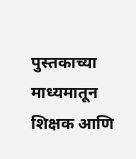पुस्तकाच्या माध्यमातून शिक्षक आणि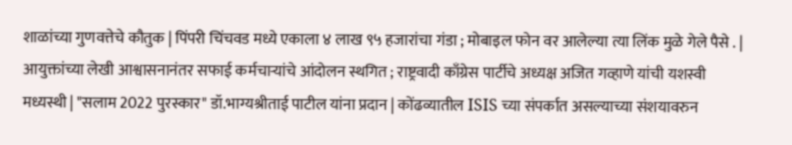शाळांच्या गुणवत्तेचे कौतुक | पिंपरी चिंचवड मध्ये एकाला ४ लाख ९५ हजारांचा गंडा ; मोबाइल फोन वर आलेल्या त्या लिंक मुळे गेले पैसे . | आयुक्तांच्या लेखी आश्वासनानंतर सफाई कर्मचाऱ्यांचे आंदोलन स्थगित ; राष्ट्रवादी काँग्रेस पार्टीचे अध्यक्ष अजित गव्हाणे यांची यशस्वी मध्यस्थी | "सलाम 2022 पुरस्कार" डॉ.भाग्यश्रीताई पाटील यांना प्रदान | कोंढव्यातील ISIS च्या संपर्कात असल्याच्या संशयावरुन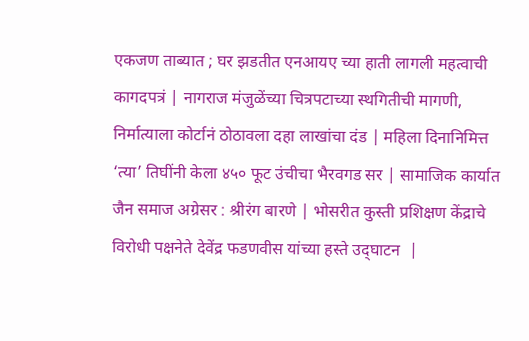एकजण ताब्यात ; घर झडतीत एनआयए च्या हाती लागली महत्वाची कागदपत्रं | नागराज मंजुळेंच्या चित्रपटाच्या स्थगितीची मागणी, निर्मात्याला कोर्टानं ठोठावला दहा लाखांचा दंड | महिला दिनानिमित्त ‘त्या’ तिघींनी केला ४५० फूट उंचीचा भैरवगड सर | सामाजिक कार्यात जैन समाज अग्रेसर : श्रीरंग बारणे | भोसरीत कुस्ती प्रशिक्षण केंद्राचे विरोधी पक्षनेते देवेंद्र फडणवीस यांच्या हस्ते उद्‌घाटन  |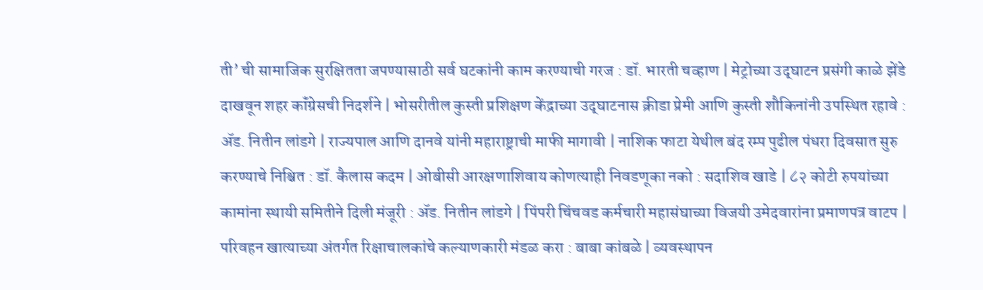ती’ ची सामाजिक सुरक्षितता जपण्यासाठी सर्व घटकांनी काम करण्याची गरज : डॉ. भारती चव्हाण | मेट्रोच्या उद्‌घाटन प्रसंगी काळे झेंडे दाखवून शहर कॉंग्रेसची निदर्शने | भोसरीतील कुस्ती प्रशिक्षण केंद्राच्या उद्‌घाटनास क्रीडा प्रेमी आणि कुस्ती शौकिनांनी उपस्थित रहावे : ॲड. नितीन लांडगे | राज्यपाल आणि दानवे यांनी महाराष्ट्राची माफी मागावी | नाशिक फाटा येथील बंद रम्प पुढील पंधरा दिवसात सुरु करण्याचे निश्चित : डॉ. कैलास कदम | ओबीसी आरक्षणाशिवाय कोणत्याही निवडणूका नको : सदाशिव खाडे | ८२ कोटी रुपयांच्या कामांना स्थायी समितीने दिली मंजूरी : ॲड. नितीन लांडगे | पिंपरी चिंचवड कर्मचारी महासंघाच्या विजयी उमेदवारांना प्रमाणपत्र वाटप | परिवहन खात्याच्या अंतर्गत रिक्षाचालकांचे कल्याणकारी मंडळ करा : बाबा कांबळे | व्यवस्थापन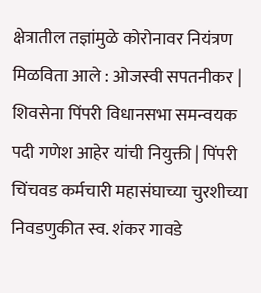क्षेत्रातील तज्ञांमुळे कोरोनावर नियंत्रण मिळविता आले : ओजस्वी सपतनीकर | शिवसेना पिंपरी विधानसभा समन्वयक पदी गणेश आहेर यांची नियुक्ती | पिंपरी चिंचवड कर्मचारी महासंघाच्या चुरशीच्या निवडणुकीत स्व. शंकर गावडे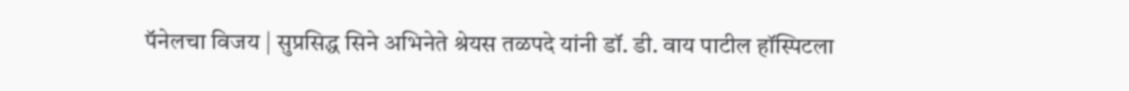पॅनेलचा विजय | सुप्रसिद्ध सिने अभिनेते श्रेयस तळपदे यांनी डॉ. डी. वाय पाटील हॉस्पिटला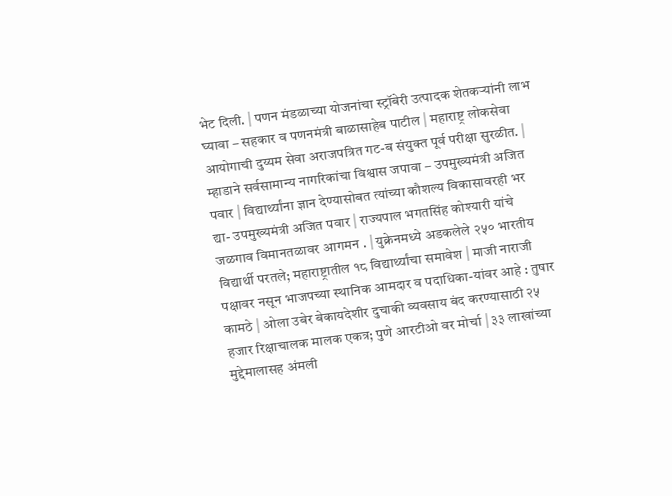भेट दिली. | पणन मंडळाच्या योजनांचा स्ट्रॉबेरी उत्पादक शेतकऱ्यांनी लाभ घ्यावा – सहकार व पणनमंत्री बाळासाहेब पाटील | महाराष्ट्र लोकसेवा आयोगाची दुय्यम सेवा अराजपत्रित गट-ब संयुक्त पूर्व परीक्षा सुरळीत. | म्हाडाने सर्वसामान्य नागरिकांचा विश्वास जपावा – उपमुख्यमंत्री अजित पवार | विद्यार्थ्यांना ज्ञान देण्यासोबत त्यांच्या कौशल्य विकासावरही भर द्या- उपमुख्यमंत्री अजित पवार | राज्यपाल भगतसिंह कोश्यारी यांचे जळगाव विमानतळावर आगमन . | युक्रेनमध्ये अडकलेले २५० भारतीय विद्यार्थी परतले; महाराष्ट्रातील १८ विद्यार्थ्यांचा समावेश | माजी नाराजी पक्षावर नसून भाजपच्या स्थानिक आमदार व पदाधिका-यांवर आहे : तुषार कामठे | ओला उबेर बेकायदेशीर दुचाकी व्यवसाय बंद करण्यासाठी २५ हजार रिक्षाचालक मालक एकत्र; पुणे आरटीओ वर मोर्चा | ३३ लाखांच्या मुद्देमालासह अंमली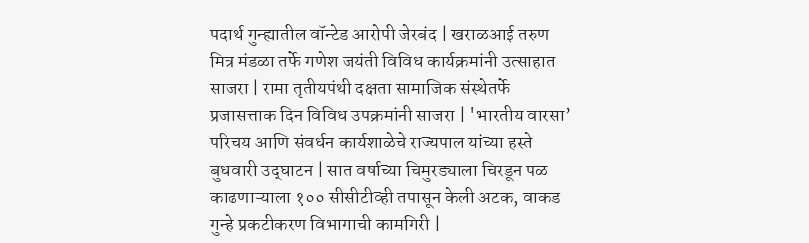पदार्थ गुन्ह्यातील वॉन्टेड आरोपी जेरबंद | खराळआई तरुण मित्र मंडळा तर्फे गणेश जयंती विविध कार्यक्रमांनी उत्साहात साजरा | रामा तृतीयपंथी दक्षता सामाजिक संस्थेतर्फे प्रजासत्ताक दिन विविध उपक्रमांनी साजरा | 'भारतीय वारसा’ परिचय आणि संवर्धन कार्यशाळेचे राज्यपाल यांच्या हस्ते बुधवारी उद्‌घाटन | सात वर्षाच्या चिमुरड्याला चिरडून पळ काढणाऱ्याला १०० सीसीटीव्ही तपासून केली अटक, वाकड गुन्हे प्रकटीकरण विभागाची कामगिरी |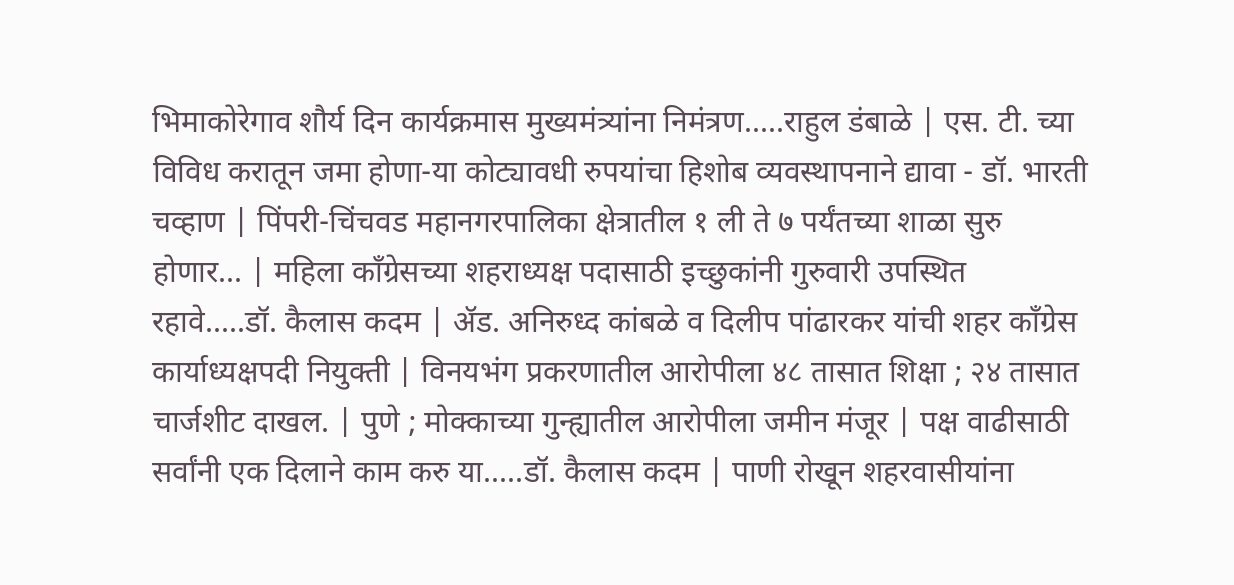भिमाकोरेगाव शौर्य दिन कार्यक्रमास मुख्यमंत्र्यांना निमंत्रण.....राहुल डंबाळे | एस. टी. च्या विविध करातून जमा होणा-या कोट्यावधी रुपयांचा हिशोब व्यवस्थापनाने द्यावा - डॉ. भारती चव्हाण | पिंपरी-चिंचवड महानगरपालिका क्षेत्रातील १ ली ते ७ पर्यंतच्या शाळा सुरु होणार... | महिला कॉंग्रेसच्या शहराध्यक्ष पदासाठी इच्छुकांनी गुरुवारी उपस्थित रहावे.....डॉ. कैलास कदम | ॲड. अनिरुध्द कांबळे व दिलीप पांढारकर यांची शहर कॉंग्रेस कार्याध्यक्षपदी नियुक्ती | विनयभंग प्रकरणातील आरोपीला ४८ तासात शिक्षा ; २४ तासात चार्जशीट दाखल. | पुणे ; मोक्काच्या गुन्ह्यातील आरोपीला जमीन मंजूर | पक्ष वाढीसाठी सर्वांनी एक दिलाने काम करु या.....डॉ. कैलास कदम | पाणी रोखून शहरवासीयांना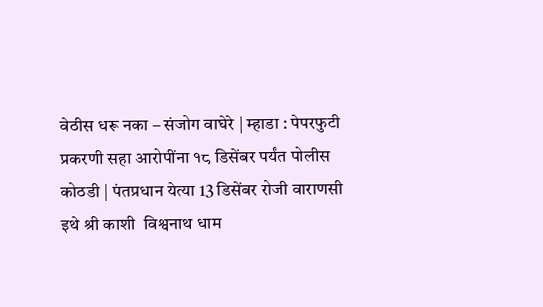वेठीस धरू नका – संजोग वाघेरे | म्हाडा : पेपरफुटी प्रकरणी सहा आरोपींना १८ डिसेंबर पर्यंत पोलीस कोठडी | पंतप्रधान येत्या 13 डिसेंबर रोजी वाराणसी इथे श्री काशी  विश्वनाथ धाम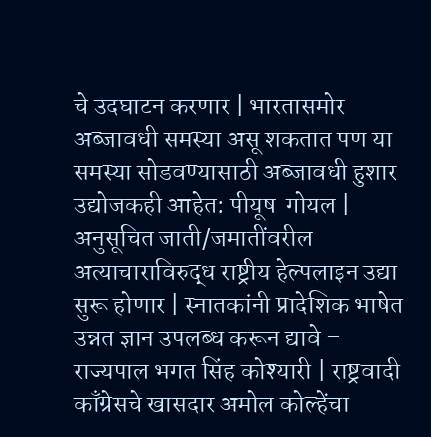चे उदघाटन करणार | भारतासमोर अब्जावधी समस्या असू शकतात पण या समस्या सोडवण्यासाठी अब्जावधी हुशार उद्योजकही आहेत: पीयूष  गोयल | अनुसूचित जाती/जमातींवरील अत्याचाराविरुद्ध राष्ट्रीय हेल्पलाइन उद्या सुरू होणार | स्नातकांनी प्रादेशिक भाषेत उन्नत ज्ञान उपलब्ध करून द्यावे – राज्यपाल भगत सिंह कोश्यारी | राष्ट्रवादी काँग्रेसचे खासदार अमोल कोल्हेंचा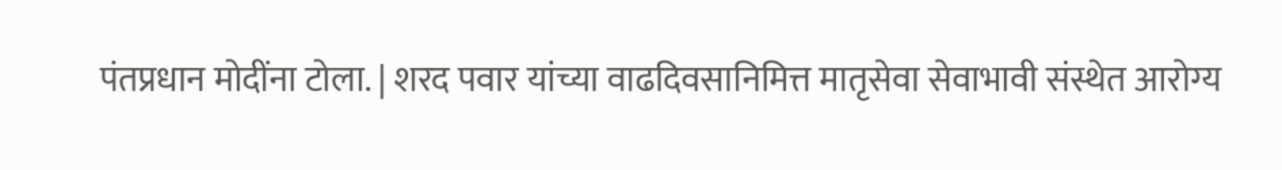पंतप्रधान मोदींना टोला. | शरद पवार यांच्या वाढदिवसानिमित्त मातृसेवा सेवाभावी संस्थेत आरोग्य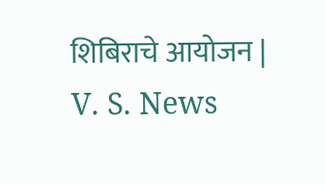शिबिराचे आयोजन |
V. S. News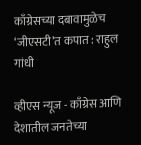काँग्रेसच्या दबावामुळेच ‘जीएसटी’त कपात : राहुल गांधी

व्हीएस न्यूज - काँग्रेस आणि देशातील जनतेच्या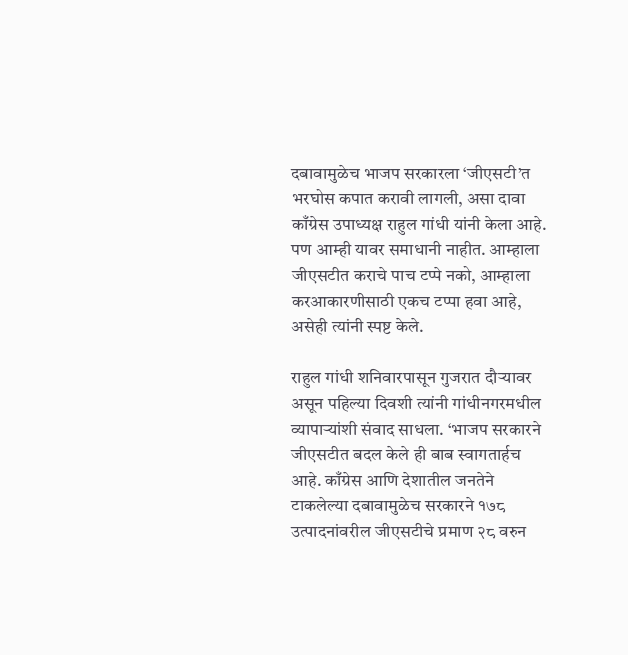दबावामुळेच भाजप सरकारला ‘जीएसटी’त भरघोस कपात करावी लागली, असा दावा काँग्रेस उपाध्यक्ष राहुल गांधी यांनी केला आहे. पण आम्ही यावर समाधानी नाहीत. आम्हाला जीएसटीत कराचे पाच टप्पे नको, आम्हाला करआकारणीसाठी एकच टप्पा हवा आहे, असेही त्यांनी स्पष्ट केले.

राहुल गांधी शनिवारपासून गुजरात दौऱ्यावर असून पहिल्या दिवशी त्यांनी गांधीनगरमधील व्यापाऱ्यांशी संवाद साधला. ‘भाजप सरकारने जीएसटीत बदल केले ही बाब स्वागतार्हच आहे. काँग्रेस आणि देशातील जनतेने टाकलेल्या दबावामुळेच सरकारने १७८ उत्पादनांवरील जीएसटीचे प्रमाण २८ वरुन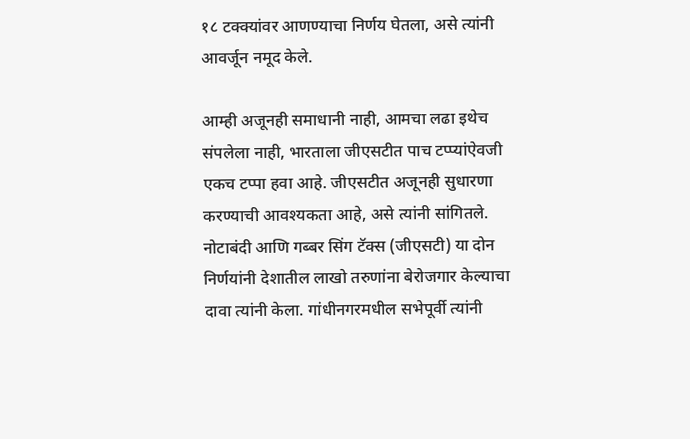१८ टक्क्यांवर आणण्याचा निर्णय घेतला, असे त्यांनी आवर्जून नमूद केले.

आम्ही अजूनही समाधानी नाही, आमचा लढा इथेच संपलेला नाही, भारताला जीएसटीत पाच टप्प्यांऐवजी एकच टप्पा हवा आहे. जीएसटीत अजूनही सुधारणा करण्याची आवश्यकता आहे, असे त्यांनी सांगितले. नोटाबंदी आणि गब्बर सिंग टॅक्स (जीएसटी) या दोन निर्णयांनी देशातील लाखो तरुणांना बेरोजगार केल्याचा दावा त्यांनी केला. गांधीनगरमधील सभेपूर्वी त्यांनी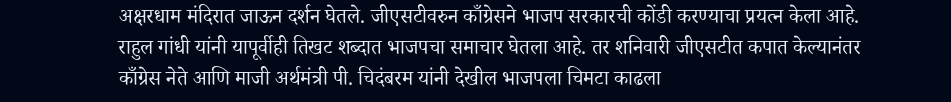अक्षरधाम मंदिरात जाऊन दर्शन घेतले. जीएसटीवरुन काँग्रेसने भाजप सरकारची कोंडी करण्याचा प्रयत्न केला आहे. राहुल गांधी यांनी यापूर्वीही तिखट शब्दात भाजपचा समाचार घेतला आहे. तर शनिवारी जीएसटीत कपात केल्यानंतर काँग्रेस नेते आणि माजी अर्थमंत्री पी. चिदंबरम यांनी देखील भाजपला चिमटा काढला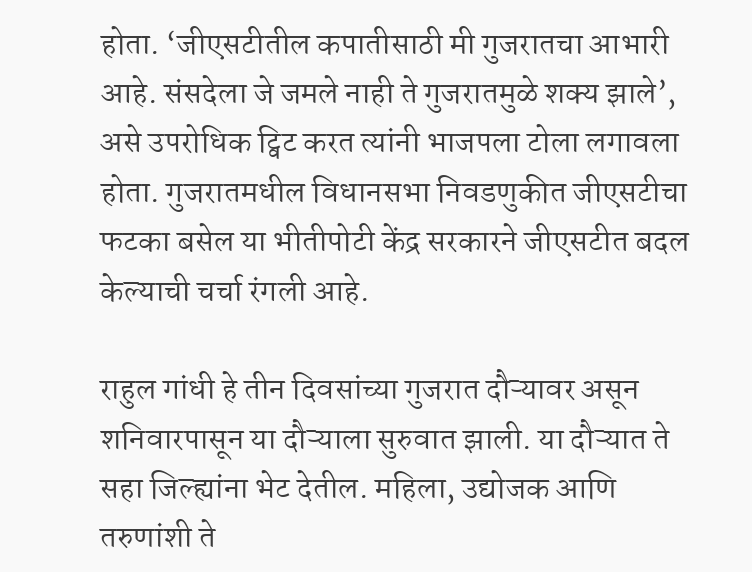होता. ‘जीएसटीतील कपातीसाठी मी गुजरातचा आभारी आहे. संसदेला जे जमले नाही ते गुजरातमुळे शक्य झाले’, असे उपरोधिक ट्विट करत त्यांनी भाजपला टोला लगावला होता. गुजरातमधील विधानसभा निवडणुकीत जीएसटीचा फटका बसेल या भीतीपोटी केंद्र सरकारने जीएसटीत बदल केल्याची चर्चा रंगली आहे.

राहुल गांधी हे तीन दिवसांच्या गुजरात दौऱ्यावर असून शनिवारपासून या दौऱ्याला सुरुवात झाली. या दौऱ्यात ते सहा जिल्ह्यांना भेट देतील. महिला, उद्योजक आणि तरुणांशी ते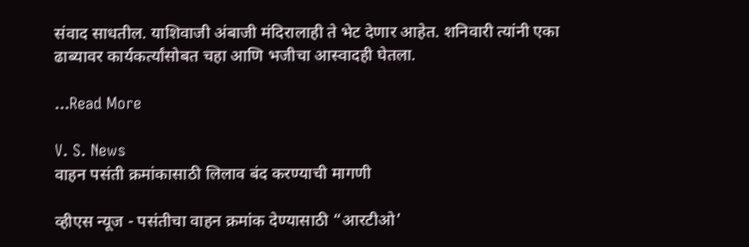संवाद साधतील. याशिवाजी अंबाजी मंदिरालाही ते भेट देणार आहेत. शनिवारी त्यांनी एका ढाब्यावर कार्यकर्त्यांसोबत चहा आणि भजीचा आस्वादही घेतला.

...Read More

V. S. News
वाहन पसंती क्रमांकासाठी लिलाव बंद करण्याची मागणी

व्हीएस न्यूज - पसंतीचा वाहन क्रमांक देण्यासाठी “आरटीओ’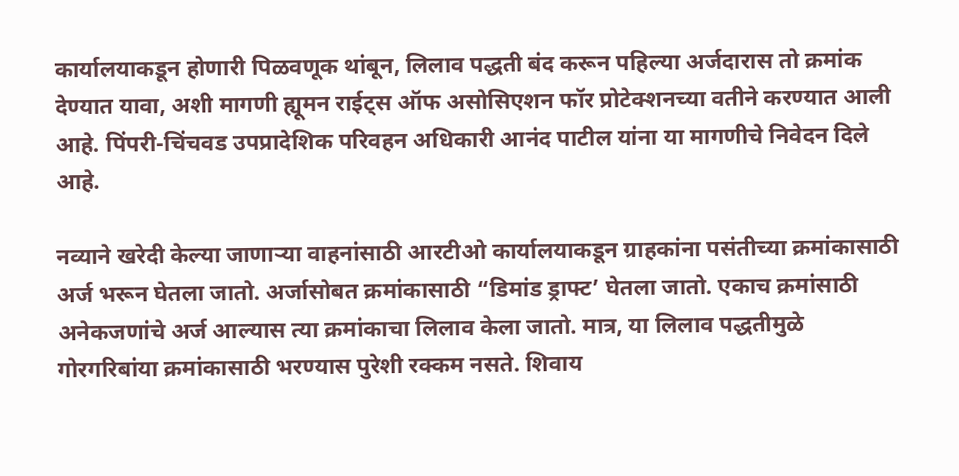कार्यालयाकडून होणारी पिळवणूक थांबून, लिलाव पद्धती बंद करून पहिल्या अर्जदारास तो क्रमांक देण्यात यावा, अशी मागणी ह्यूमन राईट्‌स ऑफ असोसिएशन फॉर प्रोटेक्‍शनच्या वतीने करण्यात आली आहे. पिंपरी-चिंचवड उपप्रादेशिक परिवहन अधिकारी आनंद पाटील यांना या मागणीचे निवेदन दिले आहे.

नव्याने खरेदी केल्या जाणाऱ्या वाहनांसाठी आरटीओ कार्यालयाकडून ग्राहकांना पसंतीच्या क्रमांकासाठी अर्ज भरून घेतला जातो. अर्जासोबत क्रमांकासाठी “डिमांड ड्राफ्ट’ घेतला जातो. एकाच क्रमांसाठी अनेकजणांचे अर्ज आल्यास त्या क्रमांकाचा लिलाव केला जातो. मात्र, या लिलाव पद्धतीमुळे गोरगरिबांया क्रमांकासाठी भरण्यास पुरेशी रक्कम नसते. शिवाय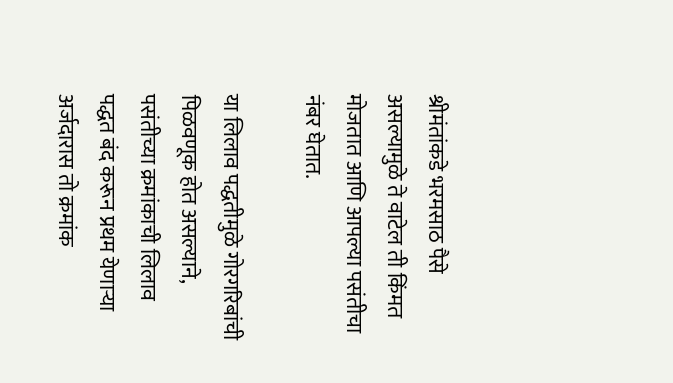श्रीमंतांकडे भरमसाठ पैसे असल्यामुळे ते वाटेल ती किंमत मोजतात आणि आपल्या पसंतीचा नंबर घेतात.

या लिलाव पद्धतीमुळे गोरगरिबांची पिळवणूक होत असल्याने, पसंतीच्या क्रमांकाची लिलाव पद्धत बंद करून प्रथम येणाऱ्या अर्जदारास तो क्रमांक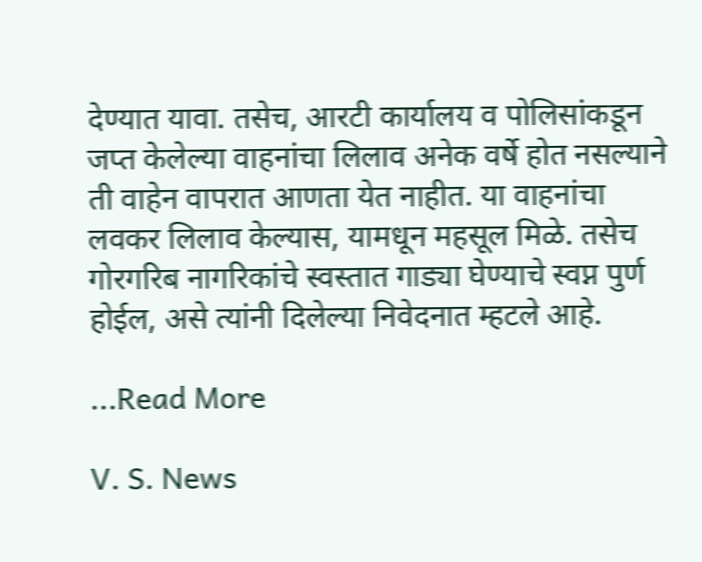देण्यात यावा. तसेच, आरटी कार्यालय व पोलिसांकडून जप्त केलेल्या वाहनांचा लिलाव अनेक वर्षे होत नसल्याने ती वाहेन वापरात आणता येत नाहीत. या वाहनांचा लवकर लिलाव केल्यास, यामधून महसूल मिळे. तसेच गोरगरिब नागरिकांचे स्वस्तात गाड्या घेण्याचे स्वप्न पुर्ण होईल, असे त्यांनी दिलेल्या निवेदनात म्हटले आहे.

...Read More

V. S. News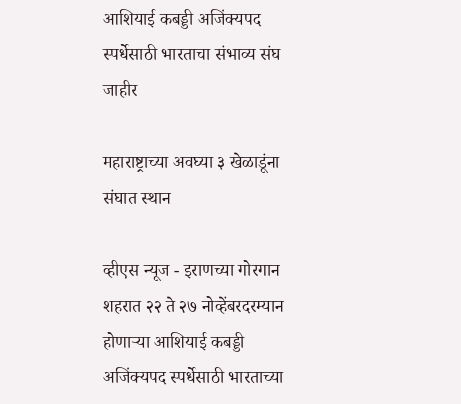आशियाई कबड्डी अजिंक्यपद स्पर्धेसाठी भारताचा संभाव्य संघ जाहीर

महाराष्ट्राच्या अवघ्या ३ खेळाडूंना संघात स्थान

व्हीएस न्यूज - इराणच्या गोरगान शहरात २२ ते २७ नोव्हेंबरदरम्यान होणाऱ्या आशियाई कबड्डी अजिंक्यपद स्पर्धेसाठी भारताच्या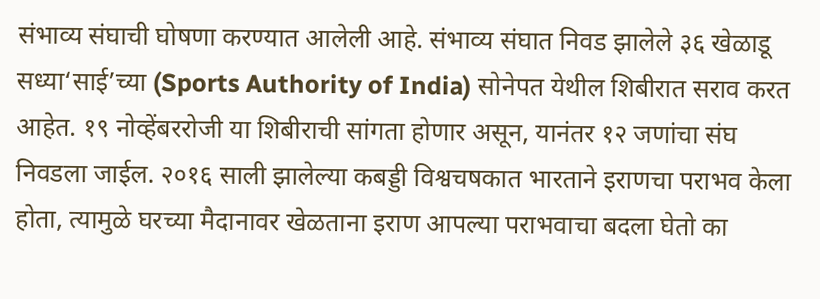संभाव्य संघाची घोषणा करण्यात आलेली आहे. संभाव्य संघात निवड झालेले ३६ खेळाडू सध्या‘साई’च्या (Sports Authority of India) सोनेपत येथील शिबीरात सराव करत आहेत. १९ नोव्हेंबररोजी या शिबीराची सांगता होणार असून, यानंतर १२ जणांचा संघ निवडला जाईल. २०१६ साली झालेल्या कबड्डी विश्वचषकात भारताने इराणचा पराभव केला होता, त्यामुळे घरच्या मैदानावर खेळताना इराण आपल्या पराभवाचा बदला घेतो का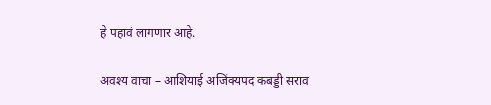हे पहावं लागणार आहे.

अवश्य वाचा – आशियाई अजिंक्यपद कबड्डी सराव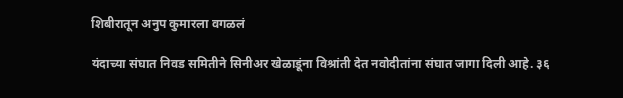शिबीरातून अनुप कुमारला वगळलं

यंदाच्या संघात निवड समितीने सिनीअर खेळाडूंना विश्रांती देत नवोदीतांना संघात जागा दिली आहे. ३६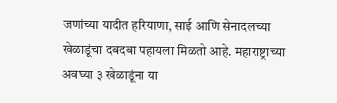जणांच्या यादीत हरियाणा, साई आणि सेनादलच्या खेळाडूंचा दबदबा पहायला मिळतो आहे. महाराष्ट्राच्या अवघ्या ३ खेळाडूंना या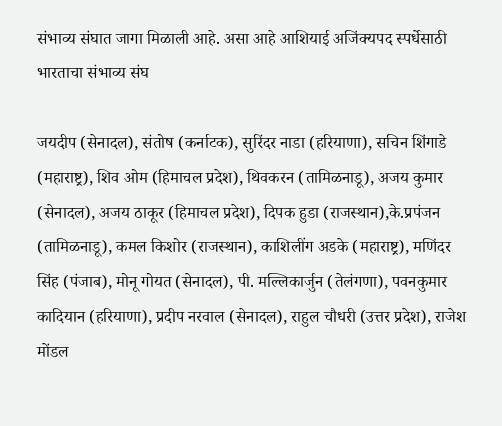संभाव्य संघात जागा मिळाली आहे. असा आहे आशियाई अजिंक्यपद स्पर्धेसाठी भारताचा संभाव्य संघ

जयदीप (सेनादल), संतोष (कर्नाटक), सुरिंदर नाडा (हरियाणा), सचिन शिंगाडे (महाराष्ट्र), शिव ओम (हिमाचल प्रदेश), थिवकरन (तामिळनाडू), अजय कुमार (सेनादल), अजय ठाकूर (हिमाचल प्रदेश), दिपक हुडा (राजस्थान),के.प्रपंजन (तामिळनाडू), कमल किशोर (राजस्थान), काशिलींग अडके (महाराष्ट्र), मणिंदर सिंह (पंजाब), मोनू गोयत (सेनादल), पी. मल्लिकार्जुन (तेलंगणा), पवनकुमार कादियान (हरियाणा), प्रदीप नरवाल (सेनादल), राहुल चौधरी (उत्तर प्रदेश), राजेश मोंडल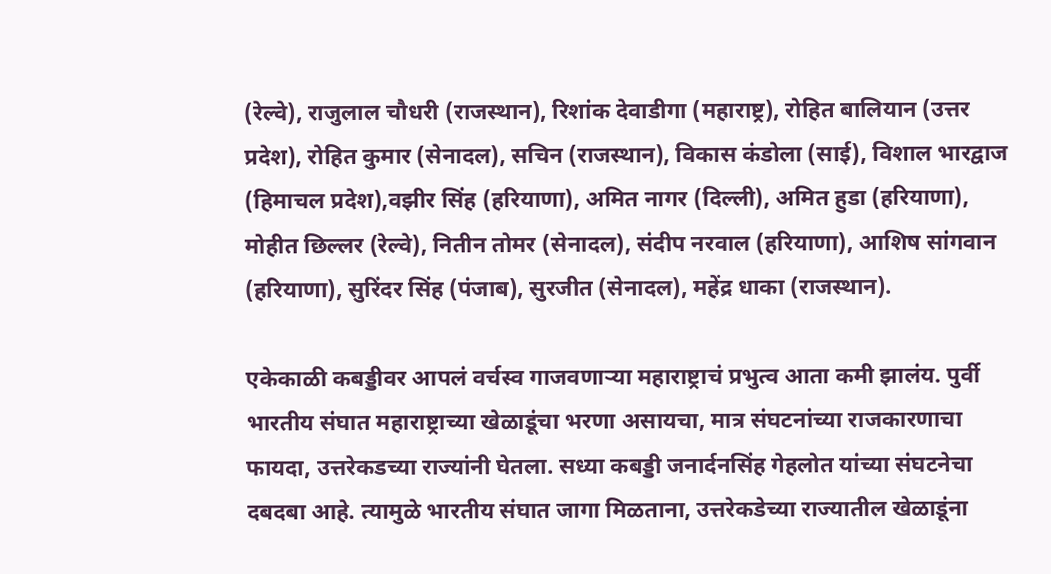(रेल्वे), राजुलाल चौधरी (राजस्थान), रिशांक देवाडीगा (महाराष्ट्र), रोहित बालियान (उत्तर प्रदेश), रोहित कुमार (सेनादल), सचिन (राजस्थान), विकास कंडोला (साई), विशाल भारद्वाज (हिमाचल प्रदेश),वझीर सिंह (हरियाणा), अमित नागर (दिल्ली), अमित हुडा (हरियाणा), मोहीत छिल्लर (रेल्वे), नितीन तोमर (सेनादल), संदीप नरवाल (हरियाणा), आशिष सांगवान (हरियाणा), सुरिंदर सिंह (पंजाब), सुरजीत (सेनादल), महेंद्र धाका (राजस्थान).

एकेकाळी कबड्डीवर आपलं वर्चस्व गाजवणाऱ्या महाराष्ट्राचं प्रभुत्व आता कमी झालंय. पुर्वी भारतीय संघात महाराष्ट्राच्या खेळाडूंचा भरणा असायचा, मात्र संघटनांच्या राजकारणाचा फायदा, उत्तरेकडच्या राज्यांनी घेतला. सध्या कबड्डी जनार्दनसिंह गेहलोत यांच्या संघटनेचा दबदबा आहे. त्यामुळे भारतीय संघात जागा मिळताना, उत्तरेकडेच्या राज्यातील खेळाडूंना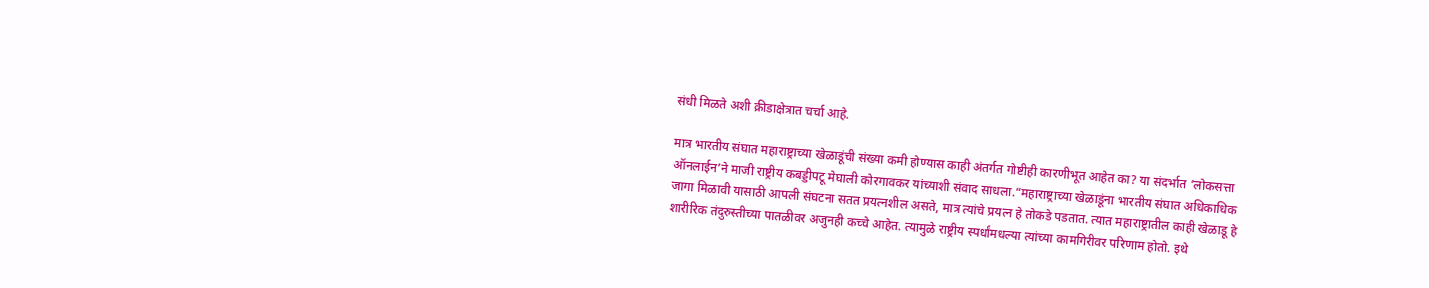संधी मिळते अशी क्रीडाक्षेत्रात चर्चा आहे.

मात्र भारतीय संघात महाराष्ट्राच्या खेळाडूंची संख्या कमी होण्यास काही अंतर्गत गोष्टीही कारणीभूत आहेत का? या संदर्भात ‘लोकसत्ता ऑनलाईन’ने माजी राष्ट्रीय कबड्डीपटू मेघाली कोरगावकर यांच्याशी संवाद साधला.“महाराष्ट्राच्या खेळाडूंना भारतीय संघात अधिकाधिक जागा मिळावी यासाठी आपली संघटना सतत प्रयत्नशील असते, मात्र त्यांचे प्रयत्न हे तोकडे पडतात. त्यात महाराष्ट्रातील काही खेळाडू हे शारीरिक तंदुरुस्तीच्या पातळीवर अजुनही कच्चे आहेत. त्यामुळे राष्ट्रीय स्पर्धांमधल्या त्यांच्या कामगिरीवर परिणाम होतो. इथे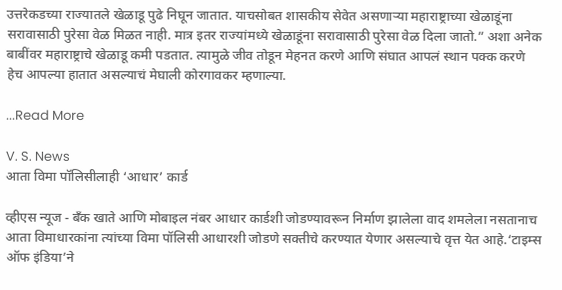उत्तरेकडच्या राज्यातले खेळाडू पुढे निघून जातात. याचसोबत शासकीय सेवेत असणाऱ्या महाराष्ट्राच्या खेळाडूंना सरावासाठी पुरेसा वेळ मिळत नाही. मात्र इतर राज्यांमध्ये खेळाडूंना सरावासाठी पुरेसा वेळ दिला जातो.” अशा अनेक बाबींवर महाराष्ट्राचे खेळाडू कमी पडतात. त्यामुळे जीव तोडून मेहनत करणे आणि संघात आपलं स्थान पक्क करणे हेच आपल्या हातात असल्याचं मेघाली कोरगावकर म्हणाल्या.

...Read More

V. S. News
आता विमा पॉलिसीलाही ‘आधार’ कार्ड

व्हीएस न्यूज - बँक खाते आणि मोबाइल नंबर आधार कार्डशी जोडण्यावरून निर्माण झालेला वाद शमलेला नसतानाच आता विमाधारकांना त्यांच्या विमा पॉलिसी आधारशी जोडणे सक्तीचे करण्यात येणार असल्याचे वृत्त येत आहे.‘टाइम्स ऑफ इंडिया’ने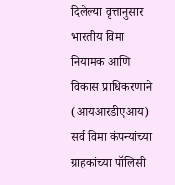दिलेल्या वृत्तानुसार भारतीय विमा नियामक आणि विकास प्राधिकरणाने (आयआरडीएआय) सर्व विमा कंपन्यांच्या ग्राहकांच्या पॉलिसी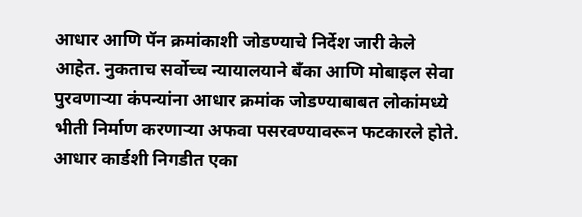आधार आणि पॅन क्रमांकाशी जोडण्याचे निर्देश जारी केले आहेत. नुकताच सर्वोच्च न्यायालयाने बँका आणि मोबाइल सेवा पुरवणाऱ्या कंपन्यांना आधार क्रमांक जोडण्याबाबत लोकांमध्ये भीती निर्माण करणाऱ्या अफवा पसरवण्यावरून फटकारले होते. आधार कार्डशी निगडीत एका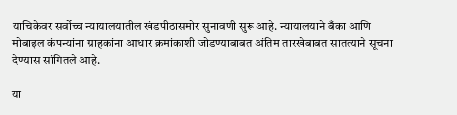याचिकेवर सर्वोच्च न्यायालयातील खंडपीठासमोर सुनावणी सुरू आहे. न्यायालयाने बँका आणि मोबाइल कंपन्यांना ग्राहकांना आधार क्रमांकाशी जोडण्याबाबत अंतिम तारखेबाबत सातत्याने सूचना देण्यास सांगितले आहे.

या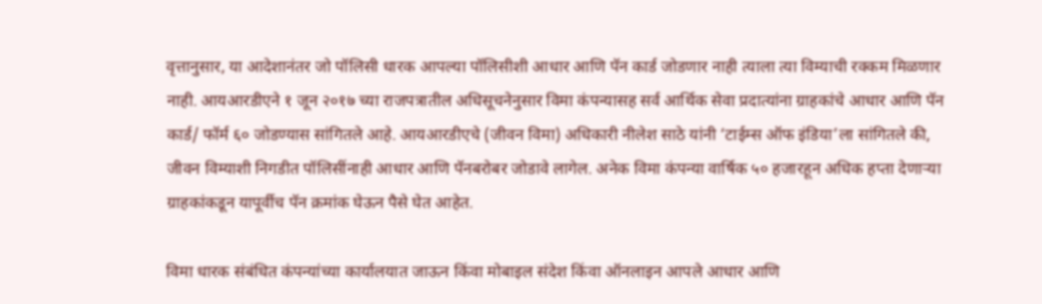वृत्तानुसार, या आदेशानंतर जो पॉलिसी धारक आपल्या पॉलिसीशी आधार आणि पॅन कार्ड जोडणार नाही त्याला त्या विम्याची रक्कम मिळणार नाही. आयआरडीएने १ जून २०१७ च्या राजपत्रातील अधिसूचनेनुसार विमा कंपन्यासह सर्व आर्थिक सेवा प्रदात्यांना ग्राहकांचे आधार आणि पॅन कार्ड/ फॉर्म ६० जोडण्यास सांगितले आहे. आयआरडीएचे (जीवन विमा) अधिकारी नीलेश साठे यांनी ‘टाईम्स ऑफ इंडिया’ला सांगितले की, जीवन विम्याशी निगडीत पॉलिसींनाही आधार आणि पॅनबरोबर जोडावे लागेल. अनेक विमा कंपन्या वार्षिक ५० हजारहून अधिक हप्ता देणाऱ्या ग्राहकांकडून यापूर्वीच पॅन क्रमांक घेऊन पैसे घेत आहेत.

विमा धारक संबंधित कंपन्यांच्या कार्यालयात जाऊन किंवा मोबाइल संदेश किंवा ऑनलाइन आपले आधार आणि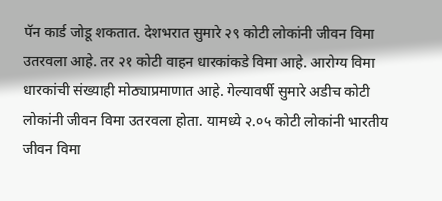पॅन कार्ड जोडू शकतात. देशभरात सुमारे २९ कोटी लोकांनी जीवन विमा उतरवला आहे. तर २१ कोटी वाहन धारकांकडे विमा आहे. आरोग्य विमा धारकांची संख्याही मोठ्याप्रमाणात आहे. गेल्यावर्षी सुमारे अडीच कोटी लोकांनी जीवन विमा उतरवला होता. यामध्ये २.०५ कोटी लोकांनी भारतीय जीवन विमा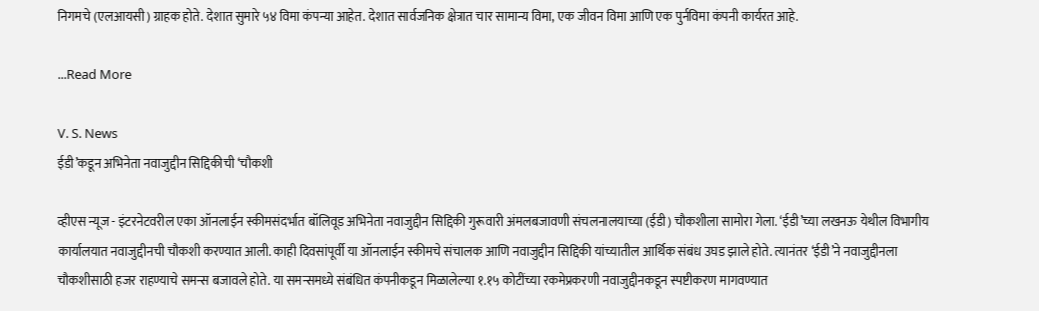निगमचे (एलआयसी) ग्राहक होते. देशात सुमारे ५४ विमा कंपन्या आहेत. देशात सार्वजनिक क्षेत्रात चार सामान्य विमा, एक जीवन विमा आणि एक पुर्नविमा कंपनी कार्यरत आहे.

...Read More

V. S. News
ईडी’कडून अभिनेता नवाजुद्दीन सिद्दिकीची ‘चौकशी

व्हीएस न्यूज - इंटरनेटवरील एका ऑनलाईन स्कीमसंदर्भात बॉलिवूड अभिनेता नवाजुद्दीन सिद्दिकी गुरूवारी अंमलबजावणी संचलनालयाच्या (ईडी) चौकशीला सामोरा गेला. ‘ईडी’च्या लखनऊ येथील विभागीय कार्यालयात नवाजुद्दीनची चौकशी करण्यात आली. काही दिवसांपूर्वी या ऑनलाईन स्कीमचे संचालक आणि नवाजुद्दीन सिद्दिकी यांच्यातील आर्थिक संबंध उघड झाले होते. त्यानंतर ‘ईडी’ने नवाजुद्दीनला चौकशीसाठी हजर राहण्याचे समन्स बजावले होते. या समन्समध्ये संबंधित कंपनीकडून मिळालेल्या १.१५ कोटींच्या रकमेप्रकरणी नवाजुद्दीनकडून स्पष्टीकरण मागवण्यात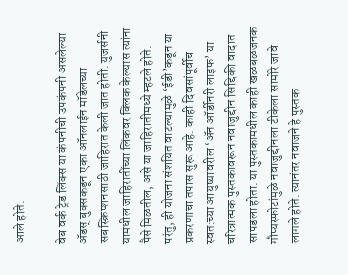आले होते.

वेब वर्क ट्रेड लिंक्स या कंपनीची उपकंपनी असलेल्या ॲडस् बुक्सकडून एका ऑनलाईन मॉडेलच्या सबस्क्रिप्शनसाठी जाहिरात केली जात होती. युजर्सनी यामधील जाहिरातींच्या लिंकवर क्लिक केल्यास त्यांना पैसे मिळतील, असे या जाहिरातीमध्ये म्हटले होते. परंतु, ही योजना संशयित वाटल्यामुळे ‘ईडी’कडून या प्रकरणाचा तपास सुरू आहे. काही दिवसांपूर्वीच स्वत:च्या आयुष्यावरील ‘ॲन ऑर्डीनरी लाइफ’ या चरित्रात्मक पुस्तकावरून नवाजुद्दीन सिद्दिकी वादात सापडला होता. या पुस्तकामधील काही खळबळजनक गौप्यस्फोटांमुळे नवाजुद्दीनला टीकेला सामोरे जावे लागले होते. त्यानंतर नवाजने हे पुस्तक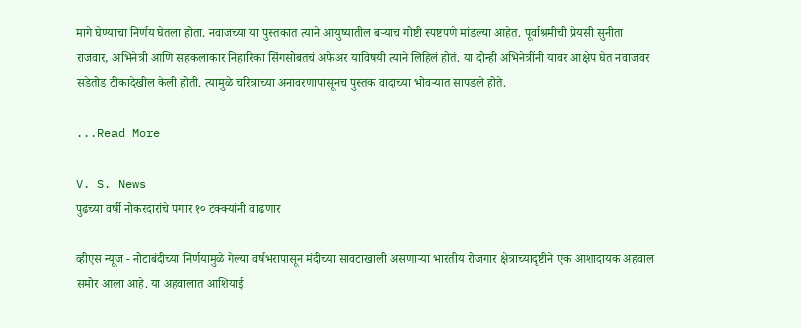मागे घेण्याचा निर्णय घेतला होता. नवाजच्या या पुस्तकात त्याने आयुष्यातील बऱ्याच गोष्टी स्पष्टपणे मांडल्या आहेत. पूर्वाश्रमीची प्रेयसी सुनीता राजवार, अभिनेत्री आणि सहकलाकार निहारिका सिंगसोबतचं अफेअर याविषयी त्याने लिहिलं होतं. या दोन्ही अभिनेत्रींनी यावर आक्षेप घेत नवाजवर सडेतोड टीकादेखील केली होती. त्यामुळे चरित्राच्या अनावरणापासूनच पुस्तक वादाच्या भोवऱ्यात सापडले होते.

...Read More

V. S. News
पुढच्या वर्षी नोकरदारांचे पगार १० टक्क्यांनी वाढणार

व्हीएस न्यूज - नोटाबंदीच्या निर्णयामुळे गेल्या वर्षभरापासून मंदीच्या सावटाखाली असणाऱ्या भारतीय रोजगार क्षेत्राच्यादृष्टीने एक आशादायक अहवाल समोर आला आहे. या अहवालात आशियाई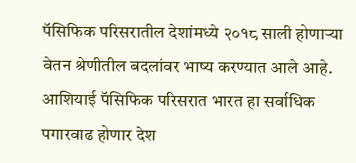पॅसिफिक परिसरातील देशांमध्ये २०१८ साली होणाऱ्या वेतन श्रेणीतील बदलांवर भाष्य करण्यात आले आहे. आशियाई पॅसिफिक परिसरात भारत हा सर्वाधिक पगारवाढ होणार देश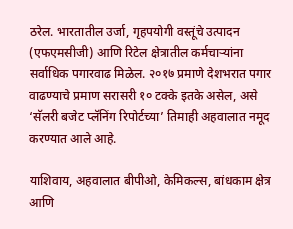ठरेल. भारतातील उर्जा, गृहपयोगी वस्तूंचे उत्पादन (एफएमसीजी) आणि रिटेल क्षेत्रातील कर्मचाऱ्यांना सर्वाधिक पगारवाढ मिळेल. २०१७ प्रमाणे देशभरात पगार वाढण्याचे प्रमाण सरासरी १० टक्के इतके असेल, असे ‘सॅलरी बजेट प्लॅनिंग रिपोर्टच्या’ तिमाही अहवालात नमूद करण्यात आले आहे.

याशिवाय, अहवालात बीपीओ, केमिकल्स, बांधकाम क्षेत्र आणि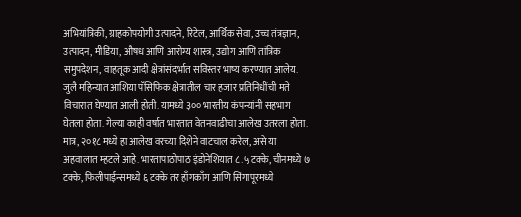अभियांत्रिकी, ग्राहकोपयोगी उत्पादने, रिटेल, आर्थिक सेवा, उच्च तंत्रज्ञान, उत्पादन, मीडिया, औषध आणि आरोग्य शास्त्र, उद्योग आणि तांत्रिक समुपदेशन, वाहतूक आदी क्षेत्रांसंदर्भात सविस्तर भाष्य करण्यात आलेय. जुलै महिन्यात आशिया पॅसिफिक क्षेत्रातील चार हजार प्रतिनिधींची मते विचारात घेण्यात आली होती. यामध्ये ३०० भारतीय कंपन्यांनी सहभाग घेतला होता. गेल्या काही वर्षात भारतात वेतनवाढीचा आलेख उतरला होता. मात्र, २०१८ मध्ये हा आलेख वरच्या दिशेने वाटचाल करेल, असे या अहवालात म्हटले आहे. भारतापाठोपाठ इंडोनेशियात ८.५ टक्के, चीनमध्ये ७ टक्के, फिलीपाईन्समध्ये ६ टक्के तर हाँगकाँग आणि सिंगापूरमध्ये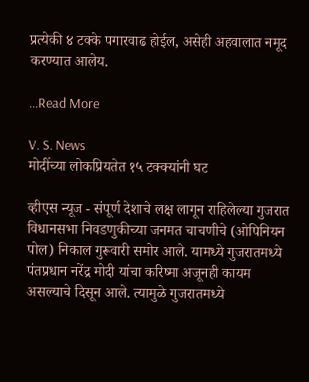प्रत्येकी ४ टक्के पगारवाढ होईल, असेही अहवालात नमूद करण्यात आलेय.

...Read More

V. S. News
मोदींच्या लोकप्रियतेत १५ टक्क्यांनी घट

व्हीएस न्यूज - संपूर्ण देशाचे लक्ष लागून राहिलेल्या गुजरात विधानसभा निवडणुकीच्या जनमत चाचणीचे (ओपिनियन पोल) निकाल गुरूवारी समोर आले. यामध्ये गुजरातमध्ये पंतप्रधान नरेंद्र मोदी यांचा करिष्मा अजूनही कायम असल्याचे दिसून आले. त्यामुळे गुजरातमध्ये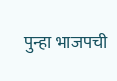पुन्हा भाजपची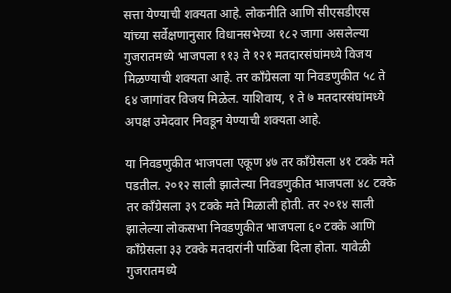सत्ता येण्याची शक्यता आहे. लोकनीति आणि सीएसडीएस यांच्या सर्वेक्षणानुसार विधानसभेच्या १८२ जागा असलेल्या गुजरातमध्ये भाजपला ११३ ते १२१ मतदारसंघांमध्ये विजय मिळण्याची शक्यता आहे. तर काँग्रेसला या निवडणुकीत ५८ ते ६४ जागांवर विजय मिळेल. याशिवाय, १ ते ७ मतदारसंघांमध्ये अपक्ष उमेदवार निवडून येण्याची शक्यता आहे.

या निवडणुकीत भाजपला एकूण ४७ तर काँग्रेसला ४१ टक्के मते पडतील. २०१२ साली झालेल्या निवडणुकीत भाजपला ४८ टक्के तर काँग्रेसला ३९ टक्के मते मिळाली होती. तर २०१४ साली झालेल्या लोकसभा निवडणुकीत भाजपला ६० टक्के आणि काँग्रेसला ३३ टक्के मतदारांनी पाठिंबा दिला होता. यावेळी गुजरातमध्ये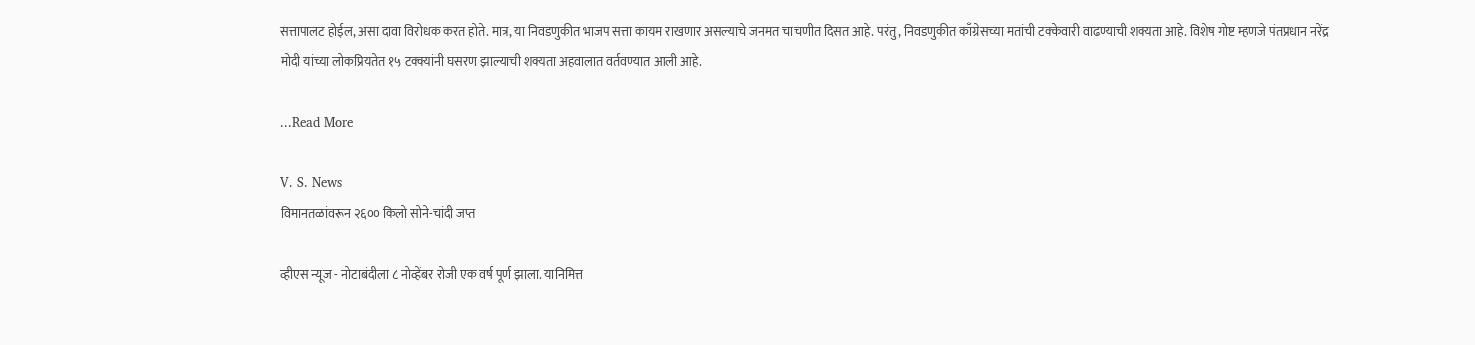सत्तापालट होईल, असा दावा विरोधक करत होते. मात्र, या निवडणुकीत भाजप सत्ता कायम राखणार असल्याचे जनमत चाचणीत दिसत आहे. परंतु, निवडणुकीत काँग्रेसच्या मतांची टक्केवारी वाढण्याची शक्यता आहे. विशेष गोष्ट म्हणजे पंतप्रधान नरेंद्र मोदी यांच्या लोकप्रियतेत १५ टक्क्यांनी घसरण झाल्याची शक्यता अहवालात वर्तवण्यात आली आहे.

...Read More

V. S. News
विमानतळांवरून २६०० किलो सोने-चांदी जप्त

व्हीएस न्यूज - नोटाबंदीला ८ नोव्हेंबर रोजी एक वर्ष पूर्ण झाला. यानिमित्त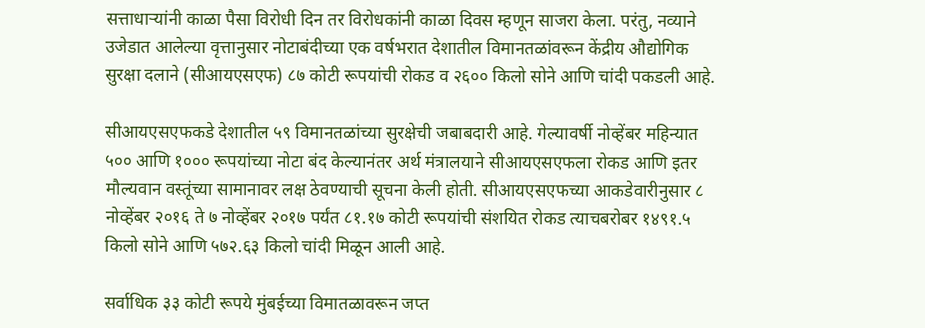सत्ताधाऱ्यांनी काळा पैसा विरोधी दिन तर विरोधकांनी काळा दिवस म्हणून साजरा केला. परंतु, नव्याने उजेडात आलेल्या वृत्तानुसार नोटाबंदीच्या एक वर्षभरात देशातील विमानतळांवरून केंद्रीय औद्योगिक सुरक्षा दलाने (सीआयएसएफ) ८७ कोटी रूपयांची रोकड व २६०० किलो सोने आणि चांदी पकडली आहे.

सीआयएसएफकडे देशातील ५९ विमानतळांच्या सुरक्षेची जबाबदारी आहे. गेल्यावर्षी नोव्हेंबर महिन्यात ५०० आणि १००० रूपयांच्या नोटा बंद केल्यानंतर अर्थ मंत्रालयाने सीआयएसएफला रोकड आणि इतर मौल्यवान वस्तूंच्या सामानावर लक्ष ठेवण्याची सूचना केली होती. सीआयएसएफच्या आकडेवारीनुसार ८ नोव्हेंबर २०१६ ते ७ नोव्हेंबर २०१७ पर्यंत ८१.१७ कोटी रूपयांची संशयित रोकड त्याचबरोबर १४९१.५ किलो सोने आणि ५७२.६३ किलो चांदी मिळून आली आहे.

सर्वाधिक ३३ कोटी रूपये मुंबईच्या विमातळावरून जप्त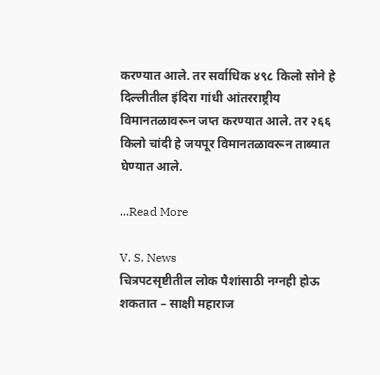करण्यात आले. तर सर्वाधिक ४९८ किलो सोने हे दिल्लीतील इंदिरा गांधी आंतरराष्ट्रीय विमानतळावरून जप्त करण्यात आले. तर २६६ किलो चांदी हे जयपूर विमानतळावरून ताब्यात घेण्यात आले.

...Read More

V. S. News
चित्रपटसृष्टीतील लोक पैशांसाठी नग्नही होऊ शकतात – साक्षी महाराज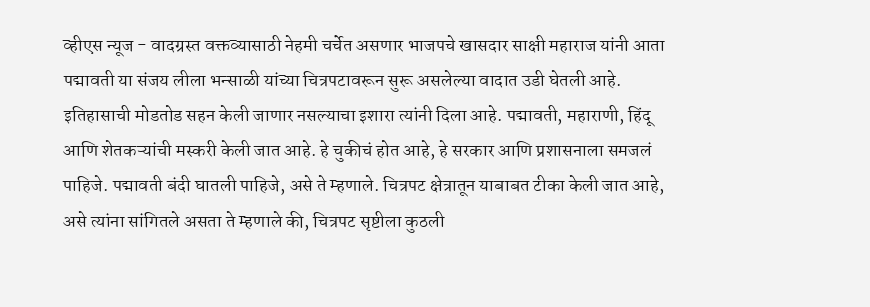व्हीएस न्यूज - वादग्रस्त वक्तव्यासाठी नेहमी चर्चेत असणार भाजपचे खासदार साक्षी महाराज यांनी आता पद्मावती या संजय लीला भन्साळी यांच्या चित्रपटावरून सुरू असलेल्या वादात उडी घेतली आहे. इतिहासाची मोडतोड सहन केली जाणार नसल्याचा इशारा त्यांनी दिला आहे. पद्मावती, महाराणी, हिंदू आणि शेतकऱ्यांची मस्करी केली जात आहे. हे चुकीचं होत आहे, हे सरकार आणि प्रशासनाला समजलं पाहिजे. पद्मावती बंदी घातली पाहिजे, असे ते म्हणाले. चित्रपट क्षेत्रातून याबाबत टीका केली जात आहे, असे त्यांना सांगितले असता ते म्हणाले की, चित्रपट सृष्टीला कुठली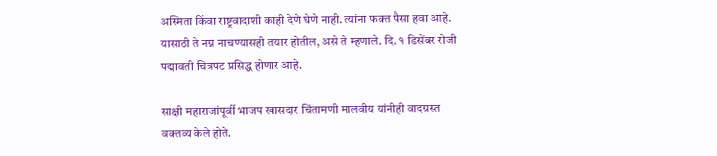अस्मिता किंवा राष्ट्रवादाशी काही देणे घेणे नाही. त्यांना फक्त पैसा हवा आहे. यासाठी ते नग्न नाचण्यासही तयार होतील, असे ते म्हणाले. दि. १ डिसेंबर रोजी पद्मावती चित्रपट प्रसिद्ध होणार आहे.

साक्षी महाराजांपूर्वी भाजप खासदार चिंतामणी मालवीय यांनीही वादग्रस्त वक्तव्य केले होते.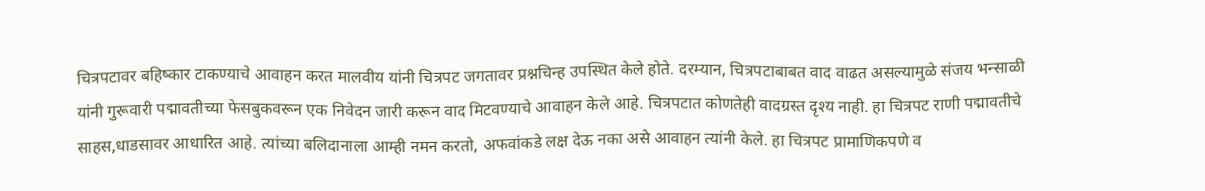चित्रपटावर बहिष्कार टाकण्याचे आवाहन करत मालवीय यांनी चित्रपट जगतावर प्रश्नचिन्ह उपस्थित केले होते. दरम्यान, चित्रपटाबाबत वाद वाढत असल्यामुळे संजय भन्साळी यांनी गुरूवारी पद्मावतीच्या फेसबुकवरून एक निवेदन जारी करून वाद मिटवण्याचे आवाहन केले आहे. चित्रपटात कोणतेही वादग्रस्त दृश्य नाही. हा चित्रपट राणी पद्मावतीचे साहस,धाडसावर आधारित आहे. त्यांच्या बलिदानाला आम्ही नमन करतो, अफवांकडे लक्ष देऊ नका असे आवाहन त्यांनी केले. हा चित्रपट प्रामाणिकपणे व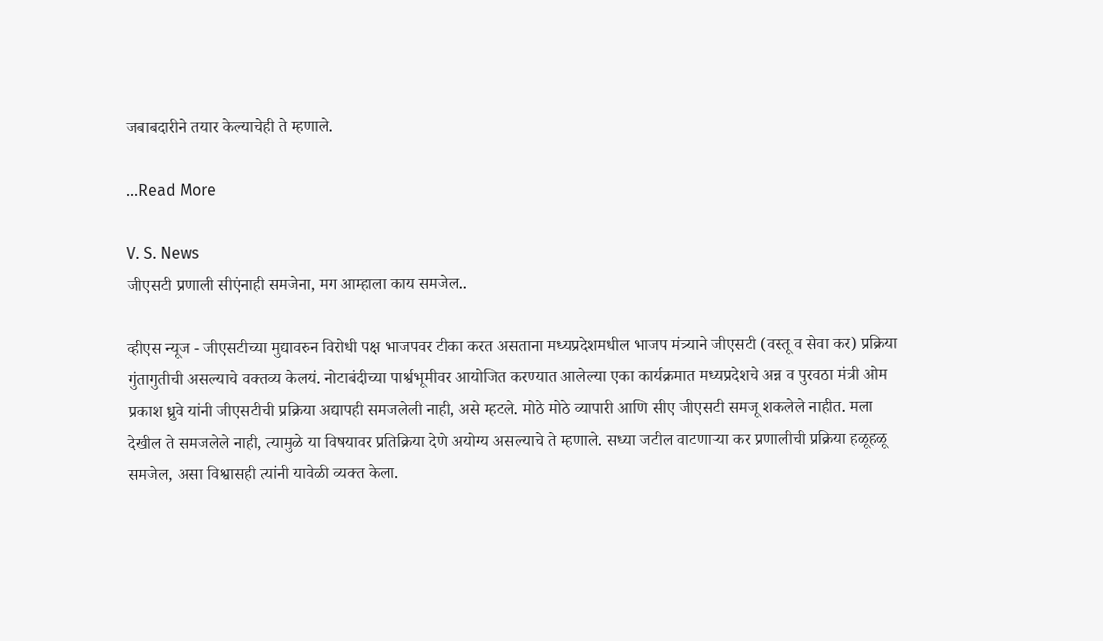जबाबदारीने तयार केल्याचेही ते म्हणाले.

...Read More

V. S. News
जीएसटी प्रणाली सीएंनाही समजेना, मग आम्हाला काय समजेल..

व्हीएस न्यूज - जीएसटीच्या मुद्यावरुन विरोधी पक्ष भाजपवर टीका करत असताना मध्यप्रदेशमधील भाजप मंत्र्याने जीएसटी (वस्तू व सेवा कर) प्रक्रिया गुंतागुतीची असल्याचे वक्तव्य केलयं. नोटाबंदीच्या पार्श्वभूमीवर आयोजित करण्यात आलेल्या एका कार्यक्रमात मध्यप्रदेशचे अन्न व पुरवठा मंत्री ओम प्रकाश ध्रुवे यांनी जीएसटीची प्रक्रिया अद्यापही समजलेली नाही, असे म्हटले. मोठे मोठे व्यापारी आणि सीए जीएसटी समजू शकलेले नाहीत. मला देखील ते समजलेले नाही, त्यामुळे या विषयावर प्रतिक्रिया देणे अयोग्य असल्याचे ते म्हणाले. सध्या जटील वाटणाऱ्या कर प्रणालीची प्रक्रिया हळूहळू समजेल, असा विश्वासही त्यांनी यावेळी व्यक्त केला.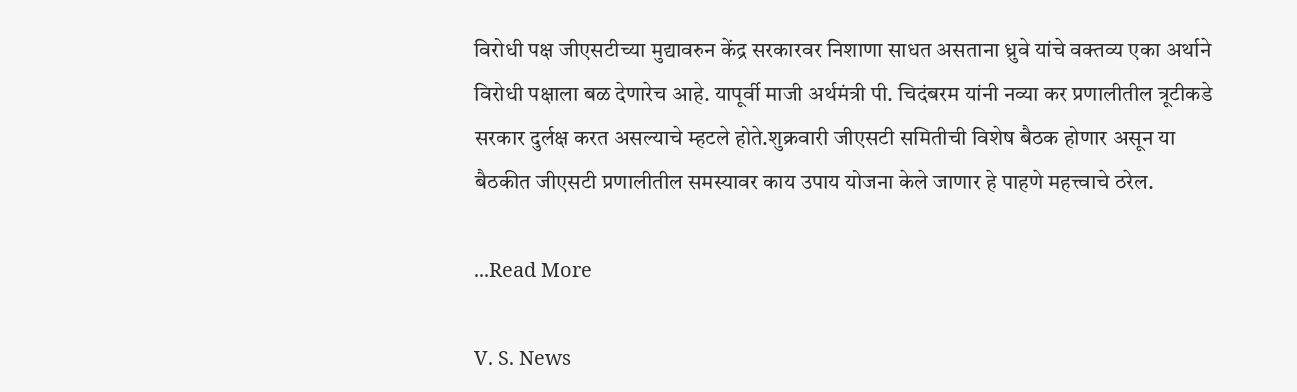विरोधी पक्ष जीएसटीच्या मुद्यावरुन केंद्र सरकारवर निशाणा साधत असताना ध्रुवे यांचे वक्तव्य एका अर्थाने विरोधी पक्षाला बळ देणारेच आहे. यापूर्वी माजी अर्थमंत्री पी. चिदंबरम यांनी नव्या कर प्रणालीतील त्रूटीकडे सरकार दुर्लक्ष करत असल्याचे म्हटले होते.शुक्रवारी जीएसटी समितीची विशेष बैठक होणार असून या बैठकीत जीएसटी प्रणालीतील समस्यावर काय उपाय योजना केले जाणार हे पाहणे महत्त्वाचे ठरेल.

...Read More

V. S. News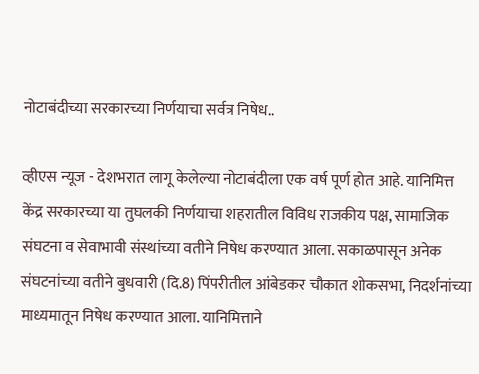नोटाबंदीच्या सरकारच्या निर्णयाचा सर्वत्र निषेध..

व्हीएस न्यूज - देशभरात लागू केलेल्या नोटाबंदीला एक वर्ष पूर्ण होत आहे. यानिमित्त केंद्र सरकारच्या या तुघलकी निर्णयाचा शहरातील विविध राजकीय पक्ष, सामाजिक संघटना व सेवाभावी संस्थांच्या वतीने निषेध करण्यात आला. सकाळपासून अनेक संघटनांच्या वतीने बुधवारी (दि.8) पिंपरीतील आंबेडकर चौकात शोकसभा, निदर्शनांच्या माध्यमातून निषेध करण्यात आला. यानिमित्ताने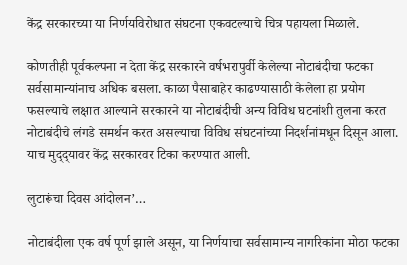केंद्र सरकारच्या या निर्णयविरोधात संघटना एकवटल्याचे चित्र पहायला मिळाले.

कोणतीही पूर्वकल्पना न देता केंद्र सरकारने वर्षभरापुर्वी केलेल्या नोटाबंदीचा फटका सर्वसामान्यांनाच अधिक बसला. काळा पैसाबाहेर काढण्यासाठी केलेला हा प्रयोग फसल्याचे लक्षात आल्याने सरकारने या नोटाबंदीची अन्य विविध घटनांशी तुलना करत नोटाबंदीचे लंगडे समर्थन करत असल्याचा विविध संघटनांच्या निदर्शनांमधून दिसून आला. याच मुद्‌द्‌यावर केंद्र सरकारवर टिका करण्यात आली.

लुटारूंचा दिवस आंदोलन’…

नोटाबंदीला एक वर्ष पूर्ण झाले असून, या निर्णयाचा सर्वसामान्य नागरिकांना मोठा फटका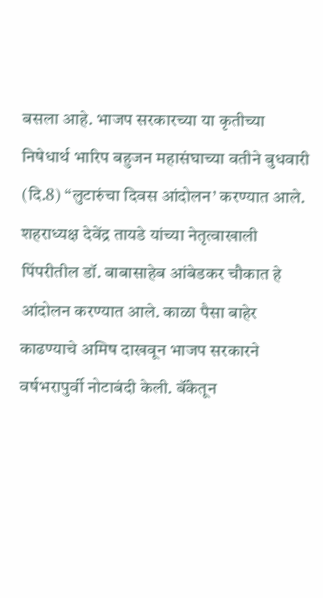बसला आहे. भाजप सरकारच्या या कृतीच्या निषेधार्थ भारिप बहुजन महासंघाच्या वतीने बुधवारी (दि.8) “लुटारुंचा दिवस आंदोलन’ करण्यात आले. शहराध्यक्ष देवेंद्र तायडे यांच्या नेतृत्वाखाली पिंपरीतील डॉ. बाबासाहेब आंबेडकर चौकात हे आंदोलन करण्यात आले. काळा पैसा बाहेर काढण्याचे अमिष दाखवून भाजप सरकारने वर्षभरापुर्वी नोटाबंदी केली. बॅंकेतून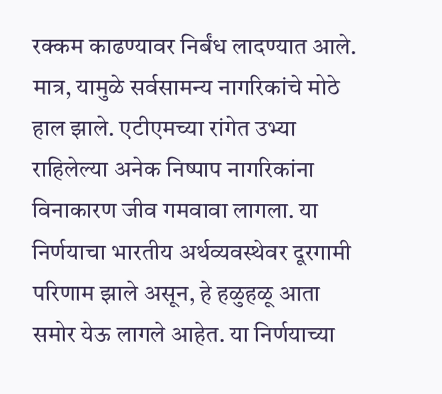रक्कम काढण्यावर निर्बंध लादण्यात आले. मात्र, यामुळे सर्वसामन्य नागरिकांचे मोठे हाल झाले. एटीएमच्या रांगेत उभ्या राहिलेल्या अनेक निष्पाप नागरिकांना विनाकारण जीव गमवावा लागला. या निर्णयाचा भारतीय अर्थव्यवस्थेवर दूरगामी परिणाम झाले असून, हे हळुहळू आता समोर येऊ लागले आहेत. या निर्णयाच्या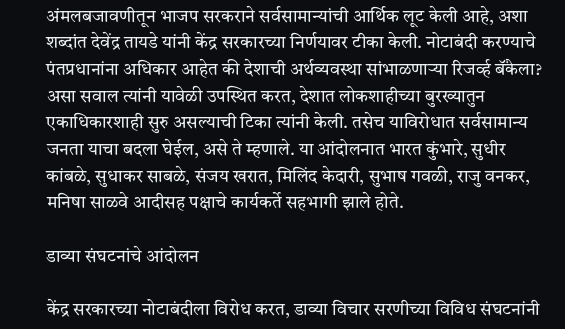अंमलबजावणीतून भाजप सरकराने सर्वसामान्यांची आर्थिक लूट केली आहे, अशा शब्दांत देवेंद्र तायडे यांनी केंद्र सरकारच्या निर्णयावर टीका केली. नोटाबंदी करण्याचे पंतप्रधानांना अधिकार आहेत की देशाची अर्थव्यवस्था सांभाळणाऱ्या रिजर्व्ह बॅंकेला? असा सवाल त्यांनी यावेळी उपस्थित करत, देशात लोकशाहीच्या बुरख्यातुन एकाधिकारशाही सुरु असल्याची टिका त्यांनी केली. तसेच याविरोधात सर्वसामान्य जनता याचा बदला घेईल, असे ते म्हणाले. या आंदोलनात भारत कुंभारे, सुधीर कांबळे, सुधाकर साबळे, संजय खरात, मिलिंद केदारी, सुभाष गवळी, राजु वनकर, मनिषा साळवे आदीसह पक्षाचे कार्यकर्ते सहभागी झाले होते.

डाव्या संघटनांचे आंदोलन

केंद्र सरकारच्या नोटाबंदीला विरोध करत, डाव्या विचार सरणीच्या विविध संघटनांनी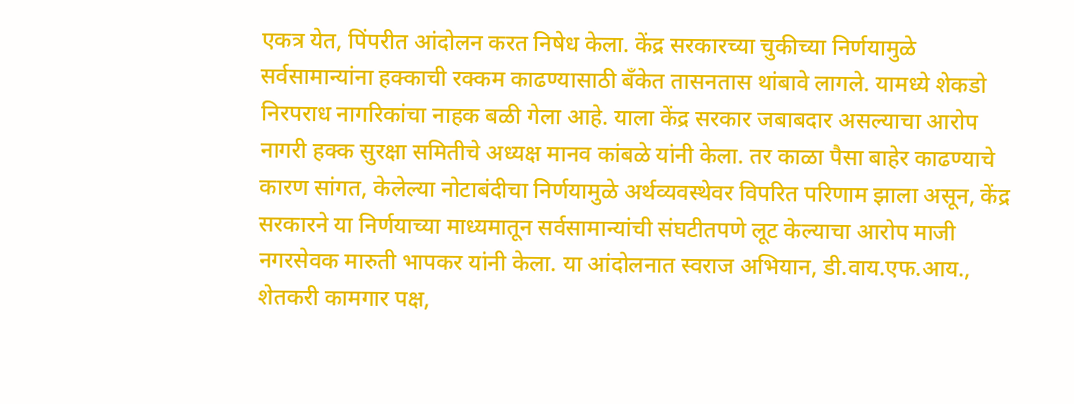एकत्र येत, पिंपरीत आंदोलन करत निषेध केला. केंद्र सरकारच्या चुकीच्या निर्णयामुळे सर्वसामान्यांना हक्काची रक्कम काढण्यासाठी बॅंकेत तासनतास थांबावे लागले. यामध्ये शेकडो निरपराध नागरिकांचा नाहक बळी गेला आहे. याला केंद्र सरकार जबाबदार असल्याचा आरोप नागरी हक्क सुरक्षा समितीचे अध्यक्ष मानव कांबळे यांनी केला. तर काळा पैसा बाहेर काढण्याचे कारण सांगत, केलेल्या नोटाबंदीचा निर्णयामुळे अर्थव्यवस्थेवर विपरित परिणाम झाला असून, केंद्र सरकारने या निर्णयाच्या माध्यमातून सर्वसामान्यांची संघटीतपणे लूट केल्याचा आरोप माजी नगरसेवक मारुती भापकर यांनी केला. या आंदोलनात स्वराज अभियान, डी.वाय.एफ.आय., शेतकरी कामगार पक्ष,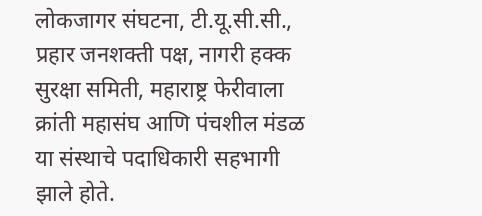लोकजागर संघटना, टी.यू.सी.सी., प्रहार जनशक्ती पक्ष, नागरी हक्क सुरक्षा समिती, महाराष्ट्र फेरीवाला क्रांती महासंघ आणि पंचशील मंडळ या संस्थाचे पदाधिकारी सहभागी झाले होते.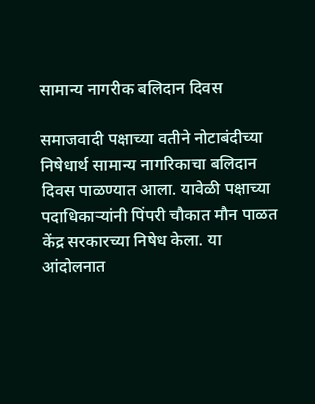सामान्य नागरीक बलिदान दिवस

समाजवादी पक्षाच्या वतीने नोटाबंदीच्या निषेधार्थ सामान्य नागरिकाचा बलिदान दिवस पाळण्यात आला. यावेळी पक्षाच्या पदाधिकाऱ्यांनी पिंपरी चौकात मौन पाळत केंद्र सरकारच्या निषेध केला. या आंदोलनात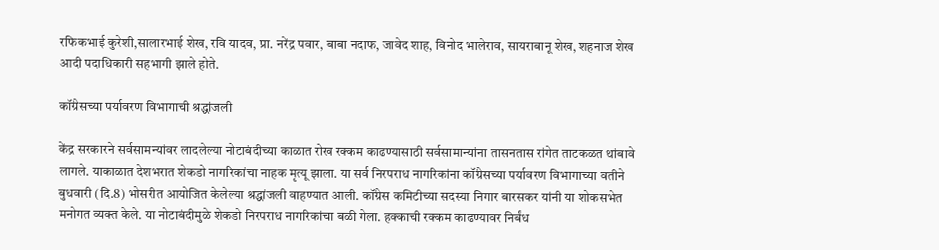रफिकभाई कुरेशी,सालारभाई शेख, रवि यादव, प्रा. नरेंद्र पवार, बाबा नदाफ, जावेद शाह, विनोद भालेराव, सायराबानू शेख, शहनाज शेख आदी पदाधिकारी सहभागी झाले होते.

कॉंग्रेसच्या पर्यावरण विभागाची श्रद्धांजली

केंद्र सरकारने सर्वसामन्यांवर लादलेल्या नोटाबंदीच्या काळात रोख रक्कम काढण्यासाठी सर्वसामान्यांना तासनतास रांगेत ताटकळत थांबावे लागले. याकाळात देशभरात शेकडो नागरिकांचा नाहक मृत्यू झाला. या सर्व निरपराध नागरिकांना कॉंग्रेसच्या पर्यावरण विभागाच्या वतीने बुधवारी (दि.8) भोसरीत आयोजित केलेल्या श्रद्धांजली वाहण्यात आली. कॉंग्रेस कमिटीच्या सदस्या निगार बारसकर यांनी या शोकसभेत मनोगत व्यक्त केले. या नोटाबंदीमुळे शेकडो निरपराध नागरिकांचा बळी गेला. हक्काची रक्कम काढण्यावर निर्बंध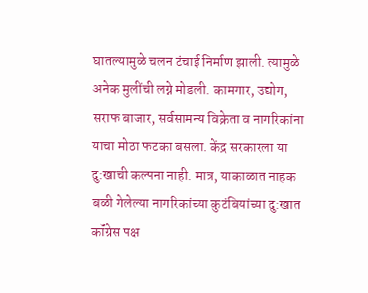घातल्यामुळे चलन टंचाई निर्माण झाली. त्यामुळे अनेक मुलींची लग्ने मोडली. कामगार, उद्योग, सराफ बाजार, सर्वसामन्य विक्रेता व नागरिकांना याचा मोठा फटका बसला. केंद्र सरकारला या दु:खाची कल्पना नाही. मात्र, याकाळात नाहक बळी गेलेल्या नागरिकांच्या कुटंबियांच्या दु:खात कॉंग्रेस पक्ष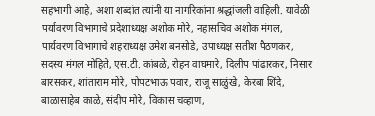सहभागी आहे, अशा शब्दांत त्यांनी या नागरिकांना श्रद्धांजली वाहिली. यावेळी पर्यावरण विभागाचे प्रदेशाध्यक्ष अशोक मोरे, नहासचिव अशोक मंगल, पार्यवरण विभागाचे शहराध्यक्ष उमेश बनसोडे, उपाध्यक्ष सतीश पैठणकर, सदस्य मंगल मोहिते, एस.टी. कांबळे, रोहन वाघमारे, दिलीप पांढारकर, निसार बारसकर, शांताराम मोरे, पोपटभाऊ पवार, राजू साळुंखे, केरबा शिंदे, बाळासाहेब काळे, संदीप मोरे, विकास चव्हाण,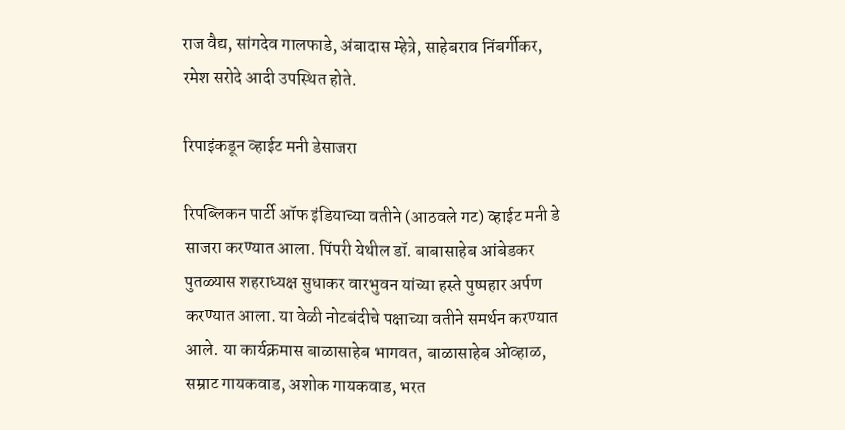राज वैद्य, सांगदेव गालफाडे, अंबादास म्हेत्रे, साहेबराव निंबर्गीकर, रमेश सरोदे आदी उपस्थित होते.

रिपाइंकडून व्हाईट मनी डेसाजरा

रिपब्लिकन पार्टी ऑफ इंडियाच्या वतीने (आठवले गट) व्हाईट मनी डे साजरा करण्यात आला. पिंपरी येथील डॉ. बाबासाहेब आंबेडकर पुतळ्यास शहराध्यक्ष सुधाकर वारभुवन यांच्या हस्ते पुष्पहार अर्पण करण्यात आला. या वेळी नोटबंदीचे पक्षाच्या वतीने समर्थन करण्यात आले. या कार्यक्रमास बाळासाहेब भागवत, बाळासाहेब ओव्हाळ, सम्राट गायकवाड, अशोक गायकवाड, भरत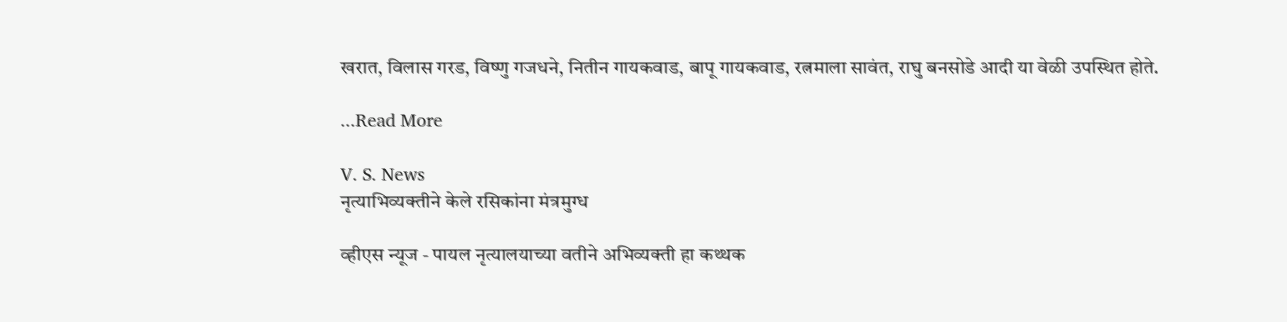खरात, विलास गरड, विष्णु गजधने, नितीन गायकवाड, बापू गायकवाड, रत्नमाला सावंत, राघु बनसोडे आदी या वेळी उपस्थित होते.

...Read More

V. S. News
नृत्याभिव्यक्‍तीने केले रसिकांना मंत्रमुग्ध

व्हीएस न्यूज - पायल नृत्यालयाच्या वतीने अभिव्यक्‍ती हा कथ्थक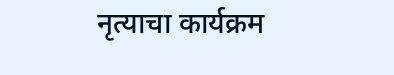नृत्याचा कार्यक्रम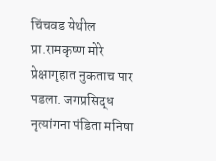चिंचवड येथील प्रा.रामकृष्ण मोरे प्रेक्षागृहात नुकताच पार पडला. जगप्रसिद्ध नृत्यांगना पंडिता मनिषा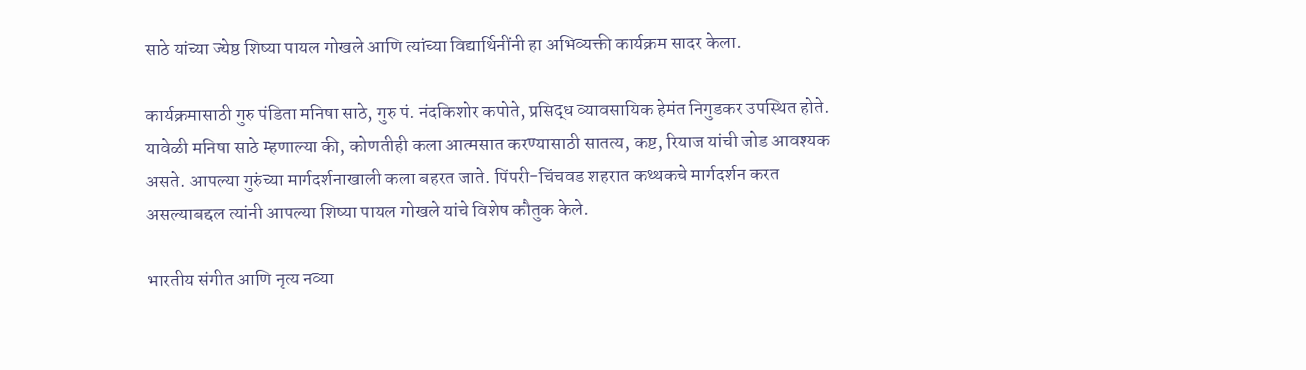साठे यांच्या ज्येष्ठ शिष्या पायल गोखले आणि त्यांच्या विद्यार्थिनींनी हा अभिव्यक्ती कार्यक्रम सादर केला.

कार्यक्रमासाठी गुरु पंडिता मनिषा साठे, गुरु पं. नंदकिशोर कपोते, प्रसिद्ध व्यावसायिक हेमंत निगुडकर उपस्थित होते. यावेळी मनिषा साठे म्हणाल्या की, कोणतीही कला आत्मसात करण्यासाठी सातत्य, कष्ट, रियाज यांची जोड आवश्‍यक असते. आपल्या गुरुंच्या मार्गदर्शनाखाली कला बहरत जाते. पिंपरी-चिंचवड शहरात कथ्थकचे मार्गदर्शन करत असल्याबद्दल त्यांनी आपल्या शिष्या पायल गोखले यांचे विशेष कौतुक केले.

भारतीय संगीत आणि नृत्य नव्या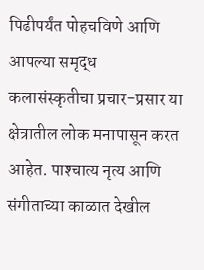पिढीपर्यंत पोहचविणे आणि आपल्या समृद्ध कलासंस्कृतीचा प्रचार-प्रसार या क्षेत्रातील लोक मनापासून करत आहेत. पाश्‍चात्य नृत्य आणि संगीताच्या काळात देखील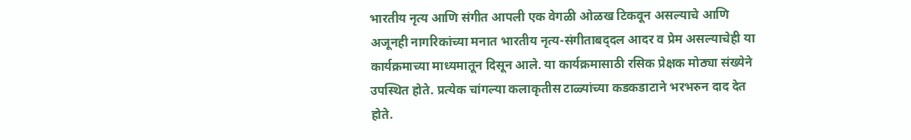भारतीय नृत्य आणि संगीत आपली एक वेगळी ओळख टिकवून असल्याचे आणि अजूनही नागरिकांच्या मनात भारतीय नृत्य-संगीताबद्‌दल आदर व प्रेम असल्याचेही या कार्यक्रमाच्या माध्यमातून दिसून आले. या कार्यक्रमासाठी रसिक प्रेक्षक मोठ्या संख्येने उपस्थित होते. प्रत्येक चांगल्या कलाकृतीस टाळ्यांच्या कडकडाटाने भरभरुन दाद देत होते.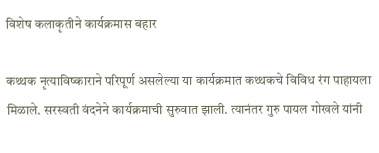विशेष कलाकृतीने कार्यक्रमास बहार

कथ्थक नृत्याविष्काराने परिपूर्ण असलेल्या या कार्यक्रमात कथ्थकचे विविध रंग पाहायला मिळाले. सरस्वती वंदनेने कार्यक्रमाची सुरुवात झाली. त्यानंतर गुरु पायल गोखले यांनी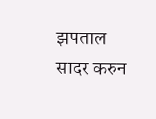झपताल सादर करुन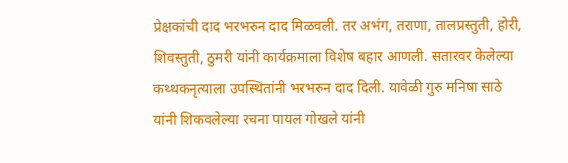प्रेक्षकांची दाद भरभरुन दाद मिळवली. तर अभंग, तराणा, तालप्रस्तुती, होरी, शिवस्तुती, ठुमरी यांनी कार्यक्रमाला विशेष बहार आणली. सतारवर केलेल्या कथ्थकनृत्याला उपस्थितांनी भरभरुन दाद दिली. यावेळी गुरु मनिषा साठे यांनी शिकवलेल्या रचना पायल गोखले यांनी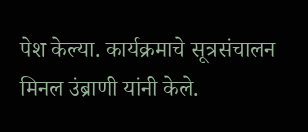पेश केल्या. कार्यक्रमाचे सूत्रसंचालन मिनल उंब्राणी यांनी केले.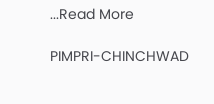...Read More

PIMPRI-CHINCHWAD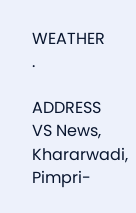WEATHER
.

ADDRESS
VS News, Khararwadi,
Pimpri-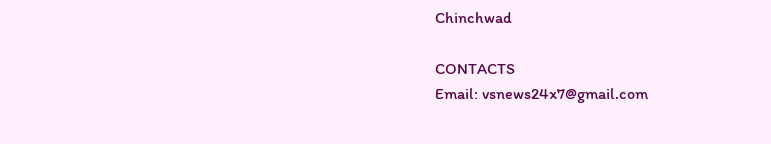Chinchwad

CONTACTS
Email: vsnews24x7@gmail.com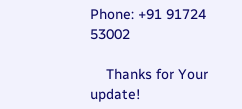Phone: +91 91724 53002

    Thanks for Your update!